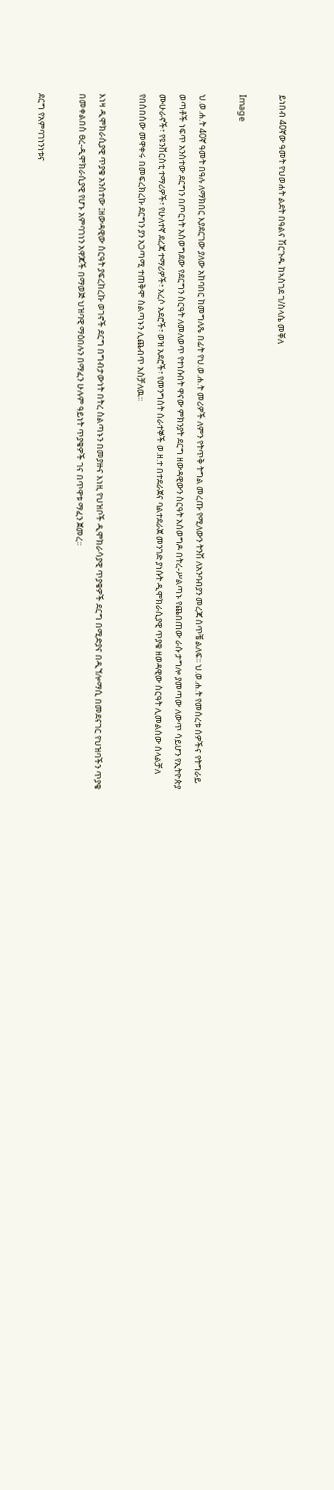ይነበብ 40ኛው ዓመት የህወሐት ልደት በዓልና ሽርጉዱ ከኣስገደ ገ/ስላሴ መቐለ

Image

ህ.ወ.ሐ.ት 40ኛ ዓመት በዓሉ ለማክበር እያደርገው ያለው አከባበር ከመግለጼ በፊት የህ.ወ.ሐ.ት መሪዎች ለምን የትጥቅ ትግል መረጡ የሚለውን ትንሽ ለአንባብያን መረጃ ሰጥቼ ልለፍ፡፡ ህ.ወ.ሐ.ት የመሰረቱ ሰዎችና የትግራይ ወጣቶች ነፍጥ አንስተው ደርግን በጦርነት አስወግደው የደርግን ስርዓት ለመለወጥ የተነሱበት ዋናው ምክንያት ደርግ ዘውዳዊውን ስርዓት አሰወግዶ በትረ-ሥልጣኑ የጨበጠው ራሱ ታግሎ ያመጣው ለውጥ ሳይሆን የኢትዮጵያ ሙሁራኖች፣ የዩንቨርስቲ ተማሪዎች፣ የሁለተኛ ደረጃ ተማሪዎች፣ አረሶ አደሮች፣ ወዝ አደሮች፣ የመንግስት ሰራተኞች ወ.ዘ.ተ በተደራጀና ባልተደራጀ መንገድ ያነሱት ዲሞክራሲያዊ ጥያቄ ዘወዳዊው ስርዓት ሊመልሰው ሰላልቻለ የበሰበሰው መዋቀሩ በመፍረክረኩ ደርግን ያን አጋጣሚ ተጠቅሞ ስልጣኑን ሊጨብጥ አስቻለዉ፡፡

እነዛ ዲሞክራሲያዊ ጥያቄ አንስተው ፤ዘውዳዊው ስርዓት ያፍረከረኩ ወገኖች ደርግ በግብታውነት በትረ ስልጣኑን በመያዙና እነዚ የህዝቦች ዲሞክራሳያዊ ጥያቄዎች ደርግ በሚድያና በዲኘሎማሲ በመደናገር የህዝባችን ጥያቄ በመቀልበስ ፀረ-ዲሞክራሲያዊ የሆኑ አምባገነን አዋጆች በማወጅ ህዝባዊ ማዕበሉን በማፈን ሁሉም ዓይነት ጥያቄዎች ገና በጥዋቱ ማፈን ጀመረ፡፡

ደርግ የአምባገነንነቱና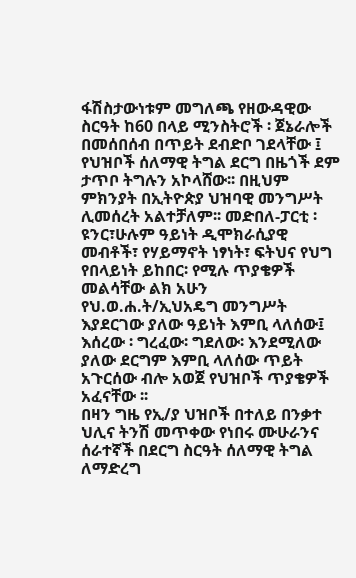ፋሽስታውነቱም መግለጫ የዘውዳዊው ስርዓት ከ60 በላይ ሚንስትሮች ፡ ጀኔራሎች በመሰበሰብ በጥይት ደብድቦ ገደላቸው ፤ የህዝቦች ሰለማዊ ትግል ደርግ በዜጎች ደም ታጥቦ ትግሉን አኮላሸው፡፡ በዚህም ምክንያት በኢትዮጵያ ህዝባዊ መንግሥት ሊመሰረት አልተቻለም፡፡ መድበለ-ፓርቲ ፡ ዩንር፣ሁሉም ዓይነት ዲሞክራሲያዊ መብቶች፣ የሃይማኖት ነፃነት፣ ፍትህና የህግ የበላይነት ይከበር፡ የሚሉ ጥያቄዎች መልሳቸው ልክ አሁን የህ.ወ.ሐ.ት/ኢህአዴግ መንግሥት እያደርገው ያለው ዓይነት እምቢ ላለሰው፤ እሰረው ፡ ግረፈው፡ ግደለው፡ እንደሚለው ያለው ደርግም እምቢ ላለሰው ጥይት አጉርሰው ብሎ አወጀ የህዝቦች ጥያቄዎች አፈናቸው ፡፡
በዛን ግዜ የኢ/ያ ህዝቦች በተለይ በንቃተ ህሊና ትንሽ መጥቀው የነበሩ ሙሁራንና ሰራተኛች በደርግ ስርዓት ሰለማዊ ትግል ለማድረግ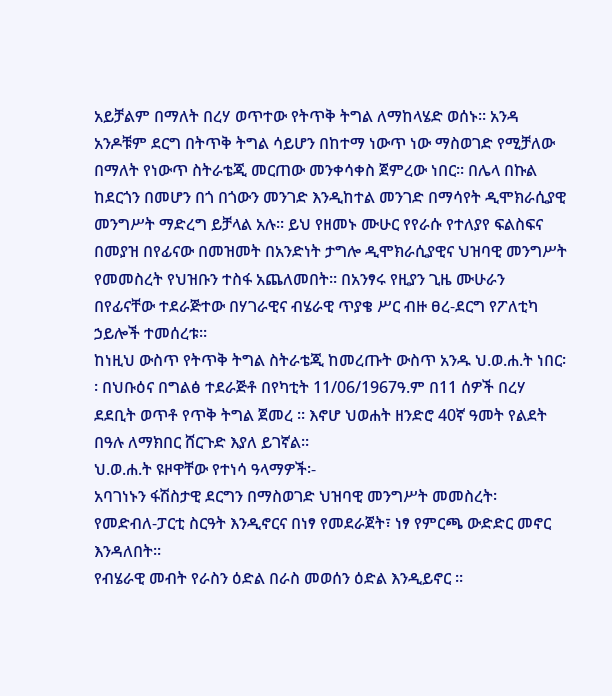አይቻልም በማለት በረሃ ወጥተው የትጥቅ ትግል ለማከላሄድ ወሰኑ፡፡ አንዳ አንዶቹም ደርግ በትጥቅ ትግል ሳይሆን በከተማ ነውጥ ነው ማስወገድ የሚቻለው በማለት የነውጥ ስትራቴጂ መርጠው መንቀሳቀስ ጀምረው ነበር፡፡ በሌላ በኩል ከደርጎን በመሆን በጎ በጎውን መንገድ እንዲከተል መንገድ በማሳየት ዲሞክራሲያዊ መንግሥት ማድረግ ይቻላል አሉ፡፡ ይህ የዘመኑ ሙሁር የየራሱ የተለያየ ፍልስፍና በመያዝ በየፊናው በመዝመት በአንድነት ታግሎ ዲሞክራሲያዊና ህዝባዊ መንግሥት የመመስረት የህዝቡን ተስፋ አጨለመበት፡፡ በአንፃሩ የዚያን ጊዜ ሙሁራን በየፊናቸው ተደራጅተው በሃገራዊና ብሄራዊ ጥያቄ ሥር ብዙ ፀረ-ደርግ የፖለቲካ ኃይሎች ተመሰረቱ፡፡
ከነዚህ ውስጥ የትጥቅ ትግል ስትራቴጂ ከመረጡት ውስጥ አንዱ ህ.ወ.ሐ.ት ነበር፡፡ በህቡዕና በግልፅ ተደራጅቶ በየካቲት 11/06/1967ዓ.ም በ11 ሰዎች በረሃ ደደቢት ወጥቶ የጥቅ ትግል ጀመረ ፡፡ እኖሆ ህወሐት ዘንድሮ 40ኛ ዓመት የልደት በዓሉ ለማክበር ሸርጉድ እያለ ይገኛል፡፡
ህ.ወ.ሐ.ት ዩዞዋቸው የተነሳ ዓላማዎች፡-
አባገነኑን ፋሽስታዊ ደርግን በማስወገድ ህዝባዊ መንግሥት መመስረት፡
የመድብለ-ፓርቲ ስርዓት እንዲኖርና በነፃ የመደራጀት፣ ነፃ የምርጫ ውድድር መኖር እንዳለበት፡፡
የብሄራዊ መብት የራስን ዕድል በራስ መወሰን ዕድል እንዲይኖር ፡፡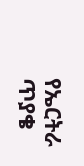የኤርትራ ጥያቄ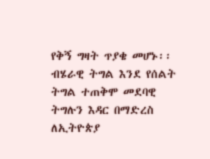የቅኝ ግዛት ጥያቄ መሆኑ፡፡
ብሄራዊ ትግል እንደ የሰልት ትግል ተጠቅሞ መደባዊ ትግሉን እዳር በማድረስ ለኢትዮጵያ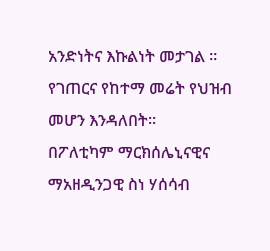አንድነትና እኩልነት መታገል ፡፡
የገጠርና የከተማ መሬት የህዝብ መሆን እንዳለበት፡፡
በፖለቲካም ማርክሰሌኒናዊና ማአዘዲንጋዊ ስነ ሃሰሳብ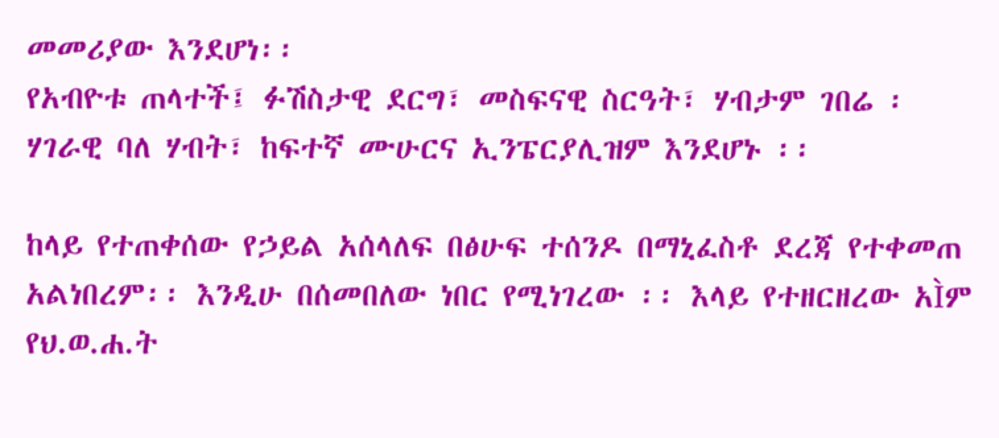መመሪያው እንደሆነ፡፡
የአብዮቱ ጠላተች፤ ፉሽስታዊ ደርግ፣ መስፍናዊ ስርዓት፣ ሃብታም ገበሬ ፡ ሃገራዊ ባለ ሃብት፣ ከፍተኛ ሙሁርና ኢንፔርያሊዝም እንደሆኑ ፡፡

ከላይ የተጠቀሰው የኃይል አሰላለፍ በፅሁፍ ተሰንዶ በማኒፈስቶ ደረጃ የተቀመጠ አልነበረም፡፡ እንዲሁ በሰመበለው ነበር የሚነገረው ፡፡ እላይ የተዘርዘረው አÌም የህ.ወ.ሐ.ት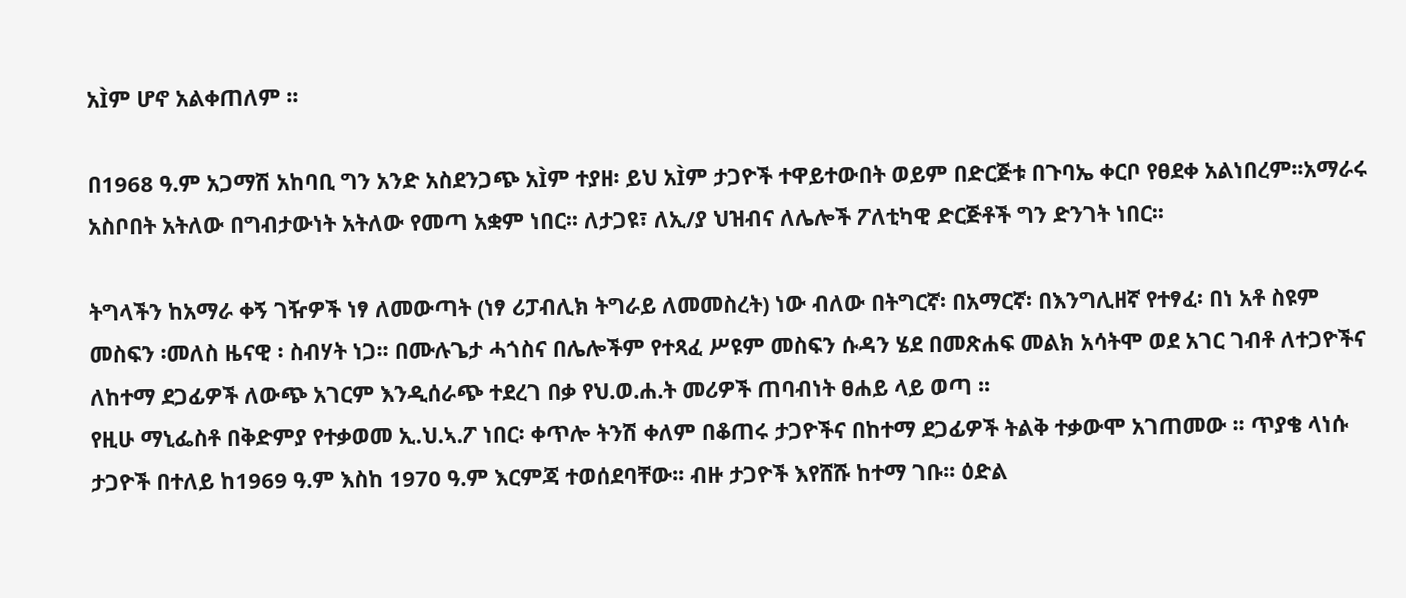አÌም ሆኖ አልቀጠለም ፡፡

በ1968 ዓ.ም አጋማሽ አከባቢ ግን አንድ አስደንጋጭ አÌም ተያዘ፡ ይህ አÌም ታጋዮች ተዋይተውበት ወይም በድርጅቱ በጉባኤ ቀርቦ የፀደቀ አልነበረም፡፡አማራሩ አስቦበት አትለው በግብታውነት አትለው የመጣ አቋም ነበር፡፡ ለታጋዩ፣ ለኢ/ያ ህዝብና ለሌሎች ፖለቲካዊ ድርጅቶች ግን ድንገት ነበር፡፡

ትግላችን ከአማራ ቀኝ ገዥዎች ነፃ ለመውጣት (ነፃ ሪፓብሊክ ትግራይ ለመመስረት) ነው ብለው በትግርኛ፡ በአማርኛ፡ በእንግሊዘኛ የተፃፈ፡ በነ አቶ ስዩም መስፍን ፡መለስ ዜናዊ ፡ ስብሃት ነጋ፡፡ በሙሉጌታ ሓጎስና በሌሎችም የተጻፈ ሥዩም መስፍን ሱዳን ሄደ በመጽሐፍ መልክ አሳትሞ ወደ አገር ገብቶ ለተጋዮችና ለከተማ ደጋፊዎች ለውጭ አገርም እንዲሰራጭ ተደረገ በቃ የህ.ወ.ሐ.ት መሪዎች ጠባብነት ፀሐይ ላይ ወጣ ፡፡
የዚሁ ማኒፌስቶ በቅድምያ የተቃወመ ኢ.ህ.ኣ.ፖ ነበር፡ ቀጥሎ ትንሽ ቀለም በቆጠሩ ታጋዮችና በከተማ ደጋፊዎች ትልቅ ተቃውሞ አገጠመው ፡፡ ጥያቄ ላነሱ ታጋዮች በተለይ ከ1969 ዓ.ም እስከ 1970 ዓ.ም እርምጃ ተወሰደባቸው፡፡ ብዙ ታጋዮች እየሸሹ ከተማ ገቡ፡፡ ዕድል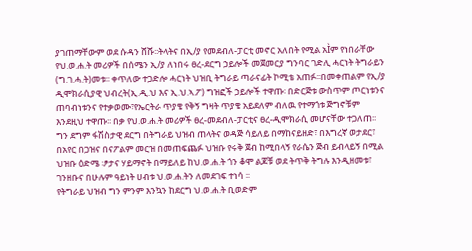ያገጠማቸውም ወደ ሱዳን ሸሹ፡፡ትላትና በኢ/ያ የመደብለ-ፓርቲ መኖር አለበት የሚል አÌም የነበራቸው የህ.ወ.ሐ.ት መሪዎች በሰሜን ኢ/ያ ለነበሩ ፀረ-ደርግ ኃይሎች መጀመርያ ግንባር ገድሊ ሓርነት ትግራይን (ግ.ገ.ሓ.ት)መቱ፡፡ ቀጥለው ተጋድሎ ሓርነት ህዝቢ ትግራይ ጣራናፊት ኮሚቴ አጠፉ፡፡በመቀጠልም የኢ/ያ ዲሞክራሲያዊ ህብረት(ኢ.ዲ.ህ እና ኢ.ህ.ኣ.ፖ) ግዝፎች ኃይሎች ተዋጡ፡ በድርጅቱ ውስጥም ጦርነቱንና ጠባብነቱንና የተቃወሙ፣የኤርትራ ጥያቄ የቅኝ ግዛት ጥያቄ አይደለም ብለዉ የተማጎቱ ጅግኖቹም እንደዚህ ተዋጡ፡፡ በቃ የህ.ወ.ሐ.ት መሪዎች ፀረ-መደብለ-ፓርቲና ፀረ-ዲሞክራሲ መሆናቸው ተጋለጠ፡፡ ግን ደግም ፋሽስታዊ ደርግ በትግራይ ህዝብ ጠላትና ወዳጅ ሳይለይ በማከናይዘድ፣ በእግረኛ ወታደር፣ በአየር በጋዝና በናፖልም መርዝ በመጠፍጨፉ ህዝቡ የሩቅ ጀብ ከሚበላኝ የራሴን ጅብ ይብላይኝ በሚል ህዝቡ ዕድሜ ፡ፆታና ሃይማኖት በማይለይ ከህ.ወ.ሐ.ት ጎን ቆሞ ልጆቹ ወደ ትጥቅ ትግሉ እንዲዘመቱ፣ ገንዘቡና በሁሉም ዓይነት ሀብቱ ህ.ወ.ሐ.ትን ለመደገፍ ተነሳ ፡፡
የትግራይ ህዝብ ግን ምንም እንኳን ከደርግ ህ.ወ.ሐ.ት ቢወድም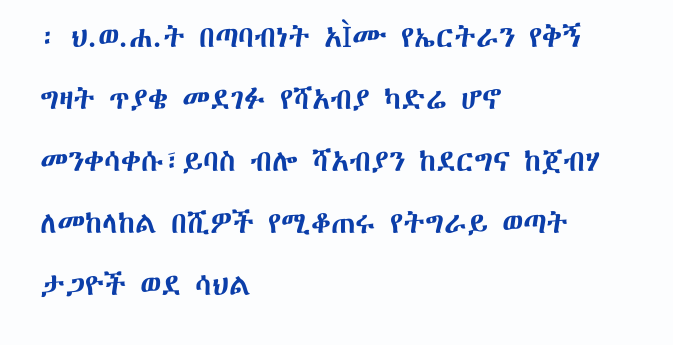፡ ህ.ወ.ሐ.ት በጣባብነት አÌሙ የኤርትራን የቅኝ ግዛት ጥያቄ መደገፉ የሻአብያ ካድሬ ሆኖ መንቀሳቀሱ፣ይባስ ብሎ ሻአብያን ከደርግና ከጀብሃ ለመከላከል በሺዎች የሚቆጠሩ የትግራይ ወጣት ታጋዮች ወደ ሳህል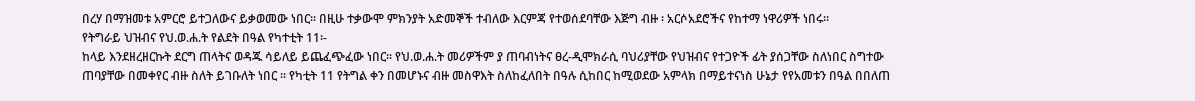በረሃ በማዝመቱ አምርሮ ይተጋለውና ይቃወመው ነበር፡፡ በዚሁ ተቃውሞ ምክንያት አድመኞች ተብለው እርምጃ የተወሰደባቸው እጅግ ብዙ ፡ አርሶአደሮችና የከተማ ነዋሪዎች ነበሩ፡፡
የትግራይ ህዝብና የህ.ወ.ሐ.ት የልደት በዓል የካተቲት 11፡-
ከላይ እንደዘረዘርኩት ደርግ ጠላትና ወዳጁ ሳይለይ ይጨፈጭፈው ነበር፡፡ የህ.ወ.ሐ.ት መሪዎችም ያ ጠባብነትና ፀረ-ዲሞክራሲ ባህሪያቸው የህዝብና የተጋዮች ፊት ያሰጋቸው ስለነበር ስግተው ጠባያቸው በመቀየር ብዙ ስለት ይገቡለት ነበር ፡፡ የካቲት 11 የትግል ቀን በመሆኑና ብዙ መስዋእት ስለከፈለበት በዓሉ ሲከበር ከሚወደው አምላክ በማይተናነስ ሁኔታ የየአመቱን በዓል በበለጠ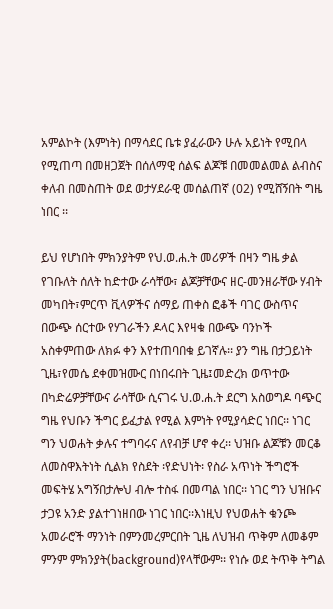አምልኮት (እምነት) በማሳደር ቤቱ ያፈራውን ሁሉ አይነት የሚበላ የሚጠጣ በመዘጋጀት በሰለማዊ ሰልፍ ልጆቹ በመመልመል ልብስና ቀለብ በመስጠት ወደ ወታሃደራዊ መሰልጠኛ (02) የሚሸኝበት ግዜ ነበር ፡፡

ይህ የሆነበት ምክንያትም የህ.ወ.ሐ.ት መሪዎች በዛን ግዜ ቃል የገቡለት ሰለት ከድተው ራሳቸው፣ ልጆቻቸውና ዘር-መንዘራቸው ሃብት መካበት፣ምርጥ ቪላዎችና ሰማይ ጠቀስ ፎቆች ባገር ውስጥና በውጭ ሰርተው የሃገራችን ዶላር እየዛቁ በውጭ ባንኮች አስቀምጠው ለክፉ ቀን እየተጠባበቁ ይገኛሉ፡፡ ያን ግዜ በታጋይነት ጊዜ፣የመሴ ደቀመዝሙር በነበሩበት ጊዜ፤መድረክ ወጥተው በካድሬዎቻቸውና ራሳቸው ሲናገሩ ህ.ወ.ሐ.ት ደርግ አስወግዶ ባጭር ግዜ የህቡን ችግር ይፈታል የሚል እምነት የሚያሳድር ነበር፡፡ ነገር ግን ህወሐት ቃሉና ተግባሩና ለየብቻ ሆኖ ቀረ፡፡ ህዝቡ ልጆቹን መርቆ ለመስዋእትነት ሲልክ የስደት ፡የድህነት፡ የስራ አጥነት ችግሮች መፍትሄ አግኝበታሎህ ብሎ ተስፋ በመጣል ነበር፡፡ ነገር ግን ህዝቡና ታጋዩ አንድ ያልተገነዘበው ነገር ነበር፡፡እነዚህ የህወሐት ቁንጮ አመራሮች ማንነት በምንመረምርበት ጊዜ ለህዝብ ጥቅም ለመቆም ምንም ምክንያት(background)የላቸውም፡፡ የነሱ ወደ ትጥቅ ትግል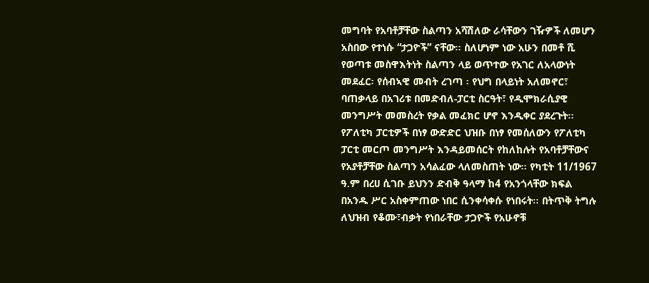መግባት የአባቶቻቸው ስልጣን አሻሽለው ራሳቸውን ገዥዎች ለመሆን አስበው የተነሱ “ታጋዮች” ናቸው፡፡ ስለሆነም ነው አሁን በመቶ ሺ የወጣቱ መስዋእትነት ስልጣን ላይ ወጥተው የአገር ለአላውነት መደፈር፡ የሰብኣዊ መብት ረገጣ ፡ የህግ በላይነት አለመኖር፣ ባጠቃላይ በአገሪቱ በመድብለ-ፓርቲ ስርዓት፣ የዲሞክራሲያዊ መንግሥት መመስረት የቃል መፈክር ሆኖ እንዲቀር ያደረጉት፡፡ የፖለቲካ ፓርቲዎች በነፃ ውድድር ህዝቡ በነፃ የመሰለውን የፖለቲካ ፓርቲ መርጦ መንግሥት እንዳይመሰርት የከለከሉት የአባቶቻቸውና የአያቶቻቸው ስልጣን አሳልፈው ላለመስጠት ነው፡፡ የካቲት 11/1967 ዓ.ም በረሀ ሲገቡ ይህንን ድብቅ ዓላማ ከ4 የአንጎላቸው ክፍል በአንዱ ሥር አስቀምጠው ነበር ሲንቀሳቀሱ የነበሩት፡፡ በትጥቅ ትግሉ ለህዝብ የቆሙ፣ብቃት የነበራቸው ታጋዮች የአሁኖቹ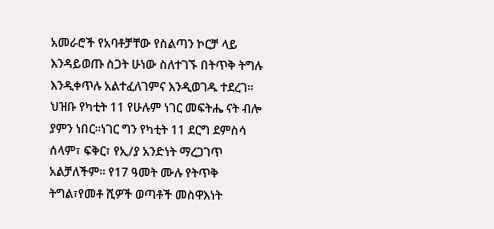አመራሮች የአባቶቻቸው የስልጣን ኮርቻ ላይ እንዳይወጡ ስጋት ሁነው ስለተገኙ በትጥቅ ትግሉ እንዲቀጥሉ አልተፈለገምና እንዲወገዱ ተደረገ፡፡ ህዝቡ የካቲት 11 የሁሉም ነገር መፍትሔ ናት ብሎ ያምን ነበር፡፡ነገር ግን የካቲት 11 ደርግ ደምስሳ ሰላም፣ ፍቅር፣ የኢ/ያ አንድነት ማረጋገጥ አልቻለችም፡፡ የ17 ዓመት ሙሉ የትጥቅ ትግል፣የመቶ ሺዎች ወጣቶች መስዋእነት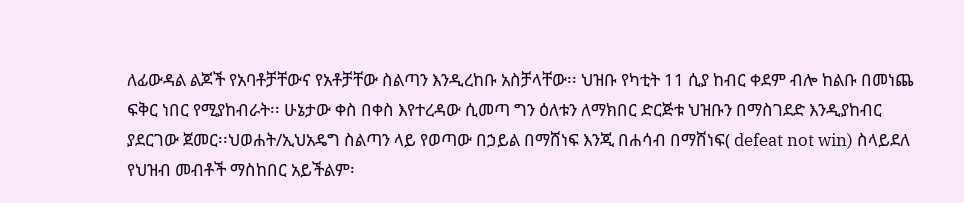ለፊውዳል ልጆች የአባቶቻቸውና የአቶቻቸው ስልጣን እንዲረከቡ አስቻላቸው፡፡ ህዝቡ የካቲት 11 ሲያ ከብር ቀደም ብሎ ከልቡ በመነጨ ፍቅር ነበር የሚያከብራት፡፡ ሁኔታው ቀስ በቀስ እየተረዳው ሲመጣ ግን ዕለቱን ለማክበር ድርጅቱ ህዝቡን በማስገደድ እንዲያከብር ያደርገው ጀመር፡፡ህወሐት/ኢህአዴግ ስልጣን ላይ የወጣው በኃይል በማሸነፍ እንጂ በሐሳብ በማሸነፍ( defeat not win) ስላይደለ የህዝብ መብቶች ማስከበር አይችልም፡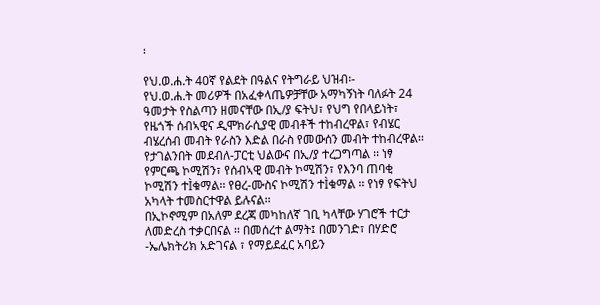፡

የህ.ወ.ሐ.ት 40ኛ የልደት በዓልና የትግራይ ህዝብ፡-
የህ.ወ.ሐ.ት መሪዎች በአፈቀላጤዎቻቸው አማካኝነት ባለፉት 24 ዓመታት የስልጣን ዘመናቸው በኢ/ያ ፍትህ፣ የህግ የበላይነት፣ የዜጎች ሰብኣዊና ዲሞክራሲያዊ መብቶች ተከብረዋል፣ የብሄር ብሄረሰብ መብት የራስን እድል በራስ የመውሰን መብት ተከብረዋል፡፡ የታገልንበት መደብለ-ፓርቲ ህልውና በኢ/ያ ተረጋግጣል ፡፡ ነፃ የምርጫ ኮሚሽን፣ የሰብኣዊ መብት ኮሚሽን፣ የእንባ ጠባቂ ኮሚሽን ተÌቁማል፡፡ የፀረ-ሙስና ኮሚሽን ተÌቁማል ፡፡ የነፃ የፍትህ አካላት ተመስርተዋል ይሉናል፡፡
በኢኮኖሚም በአለም ደረጃ መካከለኛ ገቢ ካላቸው ሃገሮች ተርታ ለመድረስ ተቃርበናል ፡፡ በመሰረተ ልማት፤ በመንገድ፣ በሃድሮ -ኤሌክትሪክ አድገናል ፣ የማይደፈር አባይን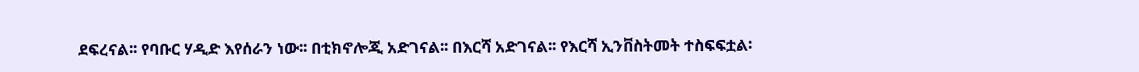ደፍረናል፡፡ የባቡር ሃዲድ እየሰራን ነው፡፡ በቲክኖሎጂ አድገናል፡፡ በእርሻ አድገናል፡፡ የእርሻ ኢንቨስትመት ተስፍፍቷል፡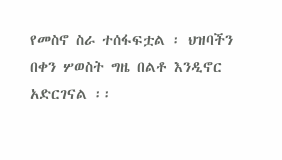የመስኖ ስራ ተሰፋፍቷል ፡ ህዝባችን በቀን ሦወስት ግዜ በልቶ እንዲኖር አድርገናል ፡፡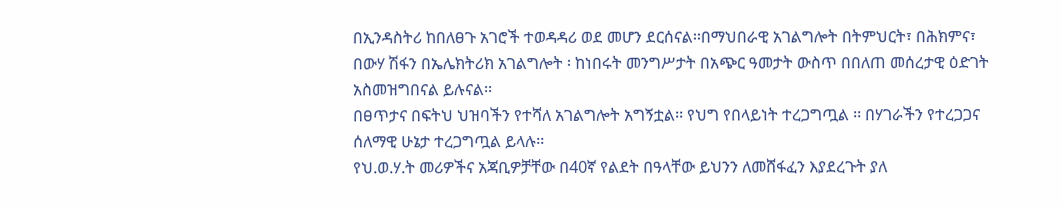በኢንዳስትሪ ከበለፀጉ አገሮች ተወዳዳሪ ወደ መሆን ደርሰናል፡፡በማህበራዊ አገልግሎት በትምህርት፣ በሕክምና፣ በውሃ ሽፋን በኤሌክትሪክ አገልግሎት ፡ ከነበሩት መንግሥታት በአጭር ዓመታት ውስጥ በበለጠ መሰረታዊ ዕድገት አስመዝግበናል ይሉናል፡፡
በፀጥታና በፍትህ ህዝባችን የተሻለ አገልግሎት አግኝቷል፡፡ የህግ የበላይነት ተረጋግጧል ፡፡ በሃገራችን የተረጋጋና ሰለማዊ ሁኔታ ተረጋግጧል ይላሉ፡፡
የህ.ወ.ሃ.ት መሪዎችና አጃቢዎቻቸው በ40ኛ የልደት በዓላቸው ይህንን ለመሸፋፈን እያደረጉት ያለ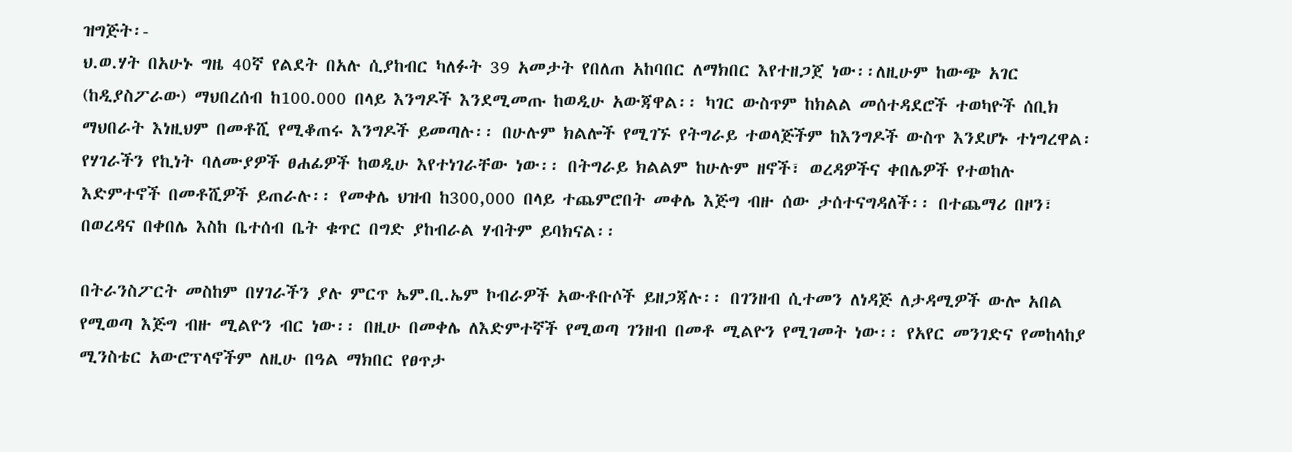ዝግጅት፡-
ህ.ወ.ሃት በአሁኑ ግዜ 40ኛ የልደት በአሉ ሲያከብር ካለፉት 39 አመታት የበለጠ አከባበር ለማክበር እየተዘጋጀ ነው፡፡ለዚሁም ከውጭ አገር (ከዲያስፖራው) ማህበረሰብ ከ100.000 በላይ እንግዶች እንደሚመጡ ከወዲሁ አውጃዋል፡፡ ካገር ውስጥም ከክልል መሰተዳደሮች ተወካዮች ሰቢክ ማህበራት እነዚህም በመቶሺ የሚቆጠሩ እንግዶች ይመጣሉ፡፡ በሁሉም ክልሎች የሚገኙ የትግራይ ተወላጅችም ከእንግዶች ውስጥ እንደሆኑ ተነግረዋል፡ የሃገራችን የኪነት ባለሙያዎች ፀሐፊዎች ከወዲሁ እየተነገራቸው ነው፡፡ በትግራይ ክልልም ከሁሉም ዘኖች፣ ወረዳዎችና ቀበሌዎች የተወከሉ እድምተኖች በመቶሺዎች ይጠራሉ፡፡ የመቀሌ ህዝብ ከ300,000 በላይ ተጨምሮበት መቀሌ እጅግ ብዙ ሰው ታሰተናግዳለች፡፡ በተጨማሪ በዞን፣ በወረዳና በቀበሌ እስከ ቤተሰብ ቤት ቁጥር በግድ ያከብራል ሃብትም ይባክናል፡፡

በትራንስፖርት መስከም በሃገራችን ያሉ ምርጥ ኤም.ቢ.ኤም ኮብራዎች አውቶቡሶች ይዘጋጃሉ፡፡ በገንዘብ ሲተመን ለነዳጅ ለታዳሚዎች ውሎ አበል የሚወጣ እጅግ ብዙ ሚልዮን ብር ነው፡፡ በዚሁ በመቀሌ ለእድምተኛች የሚወጣ ገንዘብ በመቶ ሚልዮን የሚገመት ነው፡፡ የአየር መንገድና የመከላከያ ሚንስቴር አውሮፕላኖችም ለዚሁ በዓል ማክበር የፀጥታ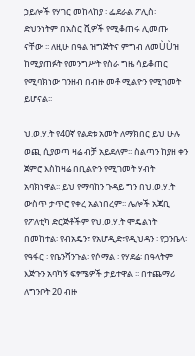ኃይሎች የሃገር መከላከያ ፡ ፌደራል ፖሊስ፡ ድህንነትም በአስር ሺዎች የሚቆጠሩ ሊመጡ ናቸው ፡፡ ለዚሁ በዓል ዝግጅትና ምግብ ለመÙÙዝ ከሚያጠፉት የመንግሥት የስራ ግዜ ሳይቆጠር የሚባክነው ገንዘብ በብዙ መቶ ሚልዮን የሚገመት ይሆናል፡፡

ህ.ወ.ሃ.ት የ40ኛ የልደቱ አመት ለማክበር ይህ ሁሉ ወጪ ሲያወጣ ዛሬ ብቻ አይደለም፡፡ ስልጣን ከያዘ ቀን ጀምሮ እስከዛሬ በቢልዮን የሚገመት ሃብት አባክነዋል፡፡ ይህ የማባከን ጉዳይ ግን በህ.ወ.ሃ.ት ውስጥ ታጥሮ የቀረ አልነበረም፡፡ ሌሎች አጃቢ የፖለቲካ ድርጅቶችም የህ.ወ.ሃ.ት ሞዴልነት በመከተል፡ የብአዴን፣ የአሆዲድ፣የዲህዳን ፡ የጋንቤላ፡ የዓፋር ፡ የቤንሻንጉል፡ የሶማል ፡ የሃደሬ፡ በዓላትም እጅጉን አባካኝ ፍፃሜዎች ታይተዋል ፡፡ በተጨማሪ ለግንቦት 20 ብዙ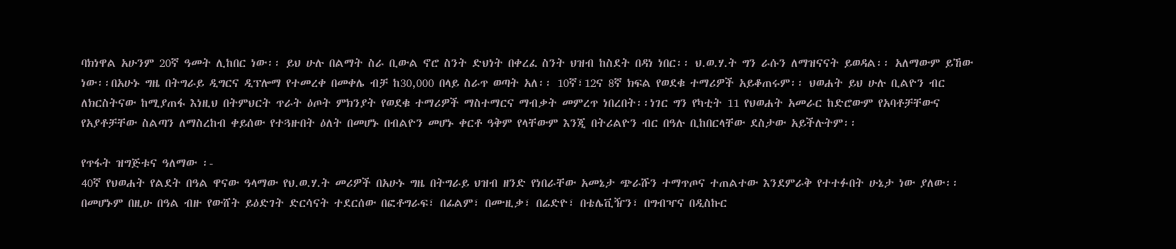ባክነዋል አሁንም 20ኛ ዓመት ሊከበር ነው፡፡ ይህ ሁሉ በልማት ስራ ቢውል ኖሮ ስንት ድህነት በቀረፈ ስንት ህዝብ ከስደት በዳነ ነበር፡፡ ህ.ወ.ሃ.ት ግን ራሱን ለማዝናናት ይወዳል፡፡ አለማውም ይኸው ነው፡፡በአሁኑ ግዜ በትግራይ ዲግርና ዲፕሎማ የተመረቀ በመቀሌ ብቻ ከ30,000 በላይ ስራጥ ወጣት አለ፡፡ 10ኛ፣12ና 8ኛ ክፍል የወደቁ ተማሪዎች አይቆጠሩም፡፡ ህወሐት ይህ ሁሉ ቢልዮን ብር ለክርስትናው ከሚያጠፋ እነዚህ በትምህርት ጥራት ዕጦት ምክንያት የወደቁ ተማሪዎች ማስተማርና ማብቃት መምረጥ ነበረበት፡፡ነገር ግን የካቲት 11 የህወሐት አመራር ከድሮውም የአባቶቻቸውና የአያቶቻቸው ስልጣን ለማስረከብ ቀይሰው የተጓዙበት ዕለት በመሆኑ በብልዮን መሆኑ ቀርቶ ዓቅም የላቸውም እንጂ በትሪልዮን ብር በዓሉ ቢከበርላቸው ደስታው አይችሉትም፡፡

የጥፋት ዝግጅቱና ዓለማው ፡-
40ኛ የህወሐት የልደት በዓል ዋናው ዓላማው የህ.ወ.ሃ.ት መሪዎች በአሁኑ ግዜ በትግራይ ህዝብ ዘንድ የነበራቸው አመኔታ ጭራሹን ተማጥጦና ተጠልተው እንደምራቅ የተተፉበት ሁኔታ ነው ያለው፡፡በመሆኑም በዚሁ በዓል ብዙ የውሸት ይዕድገት ድርሳናት ተደርሰው በፎቶግራፍ፣ በፊልም፣ በሙዚቃ፣ በሬድዮ፣ በቴሌቪዥን፣ በግብዣና በዲስኩር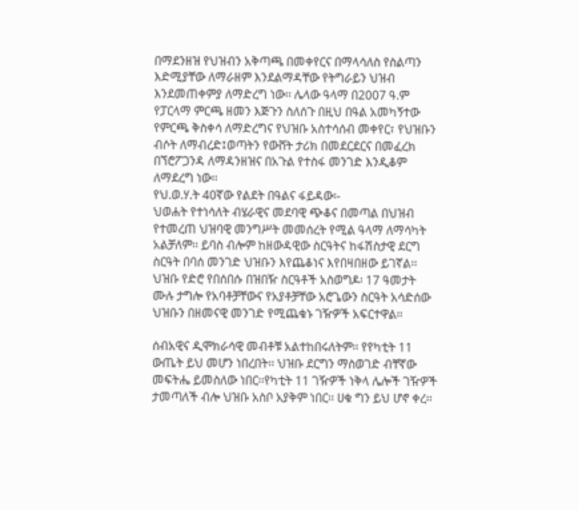በማደንዘዝ የህዝብን አቅጣጫ በመቀየርና በማላሳለስ የስልጣን እድሚያቸው ለማራዘም እንደልማዳቸው የትግራይን ህዝብ እንደመጠቀምያ ለማድረግ ነው፡፡ ሌላው ዓላማ በ2007 ዓ.ም የፓርላማ ምርጫ ዘመን እጅጉን ስለሰጉ በዚህ በዓል አመካኝተው የምርጫ ቅስቀሳ ለማድረግና የህዝቡ አስተሳሰብ መቀየር፣ የህዝቡን ብሶት ለማብረድ፤ወጣትን የውሸት ታሪክ በመደርደርና በመፈረክ በኘሮፖጋንዳ ለማዳንዘዝና በአጉል የተስፋ መንገድ እንዲቆም ለማደረግ ነው፡፡
የህ.ወ.ሃ.ት 40ኛው የልደት በዓልና ፋይዳው፡-
ህወሐት የተነሳለት ብሄራዊና መደባዊ ጭቆና በመጣል በህዝብ የተመረጠ ህዝባዊ መንግሥት መመሰረት የሚል ዓላማ ለማሳካት አልቻለም፡፡ ይባስ ብሎም ከዘውዳዊው ስርዓትና ከፋሽስታዊ ደርግ ስርዓት በባሰ መንገድ ህዝቡን እየጨቆነና እየበዛበዘው ይገኛል፡፡ህዝቡ የድሮ የበሰበሱ በዝበዥ ስርዓቶች አስወግዶ፡ 17 ዓመታት ሙሉ ታግሎ የአባቶቻቸውና የአያቶቻቸው አሮጌውን ስርዓት አሳድሰው ህዝቡን በዘመናዊ መንገድ የሚጨቁኑ ገዥዎች አፍርተዋል፡፡

ሰብአዊና ዲሞክራሳዊ መብቶቹ አልተከበሩለትም፡፡ የየካቲት 11 ውጤት ይህ መሆን ነበረበት፡፡ ህዝቡ ደርግን ማስወገድ ብቸኛው መፍትሔ ይመስለው ነበር፡፡የካቲት 11 ገዥዎች ነቅላ ሌሎች ገዥዎች ታመጣለች ብሎ ህዝቡ አስቦ አያቅም ነበር፡፡ ሀቁ ግን ይህ ሆኖ ቀረ፡፡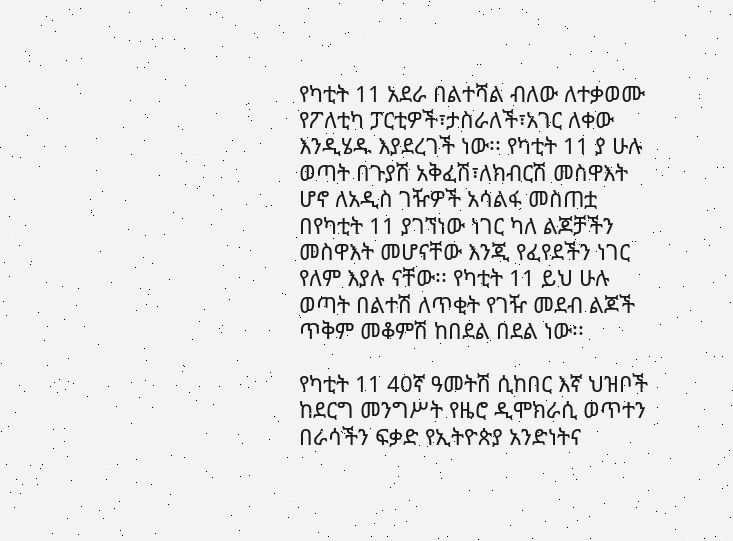የካቲት 11 አደራ በልተሻል ብለው ለተቃወሙ የፖለቲካ ፓርቲዎች፣ታስራለች፣አገር ለቀው እንዲሄዱ እያደረገች ነው፡፡ የካቲት 11 ያ ሁሉ ወጣት በጉያሽ አቅፈሽ፣ለክብርሽ መስዋእት ሆኖ ለአዲስ ገዥዎች አሳልፋ መስጠቷ በየካቲት 11 ያገኘነው ነገር ካለ ልጆቻችን መስዋእት መሆናቸው እንጂ የፈየደችን ነገር የለም እያሉ ናቸው፡፡ የካቲት 11 ይህ ሁሉ ወጣት በልተሽ ለጥቂት የገዥ መደብ ልጆች ጥቅም መቆምሽ ከበደል በደል ነው፡፡

የካቲት 11 40ኛ ዓመትሽ ሲከበር እኛ ህዝቦች ከደርግ መንግሥት የዜሮ ዲሞክራሲ ወጥተን በራሳችን ፍቃድ የኢትዮጵያ አንድነትና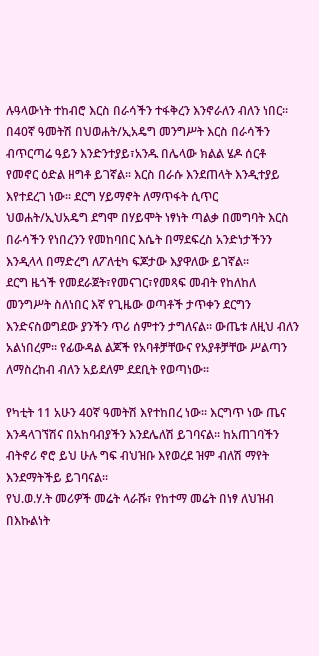ሉዓላውነት ተከብሮ እርስ በራሳችን ተፋቅረን እንኖራለን ብለን ነበር፡፡ በ40ኛ ዓመትሽ በህወሐት/ኢአዴግ መንግሥት እርስ በራሳችን ብጥርጣሬ ዓይን እንድንተያይ፣አንዱ በሌላው ክልል ሄዶ ሰርቶ የመኖር ዕድል ዘግቶ ይገኛል፡፡ እርስ በራሱ እንደጠላት እንዲተያይ እየተደረገ ነው፡፡ ደርግ ሃይማኖት ለማጥፋት ሲጥር ህወሐት/ኢህአዴግ ደግሞ በሃይሞት ነፃነት ጣልቃ በመግባት እርስ በራሳችን የነበረንን የመከባበር እሴት በማደፍረስ አንድነታችንን እንዲላላ በማድረግ ለፖለቲካ ፍጆታው እያዋለው ይገኛል፡፡
ደርግ ዜጎች የመደራጀት፣የመናገር፣የመጻፍ መብት የከለከለ መንግሥት ስለነበር እኛ የጊዜው ወጣቶች ታጥቀን ደርግን እንድናስወግደው ያንችን ጥሪ ሰምተን ታግለናል፡፡ ውጤቱ ለዚህ ብለን አልነበረም፡፡ የፊውዳል ልጆች የአባቶቻቸውና የአያቶቻቸው ሥልጣን ለማስረከብ ብለን አይደለም ደደቢት የወጣነው፡፡

የካቲት 11 አሁን 40ኛ ዓመትሽ እየተከበረ ነው፡፡ እርግጥ ነው ጤና እንዳላገኘሽና በአከባብያችን እንደሌለሽ ይገባናል፡፡ ከአጠገባችን ብትኖሪ ኖሮ ይህ ሁሉ ግፍ ብህዝቡ እየወረደ ዝም ብለሽ ማየት እንደማትችይ ይገባናል፡፡
የህ.ወ.ሃ.ት መሪዎች መሬት ላራሹ፣ የከተማ መሬት በነፃ ለህዝብ በእኩልነት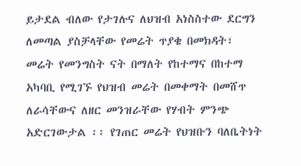ይታደል ብለው የታገሉና ለህዝብ አነስስተው ደርግን ለመጣል ያስቻላቸው የመሬት ጥያቄ በመክዳት፣ መሬት የመንግስት ናት በማለት የከተማና በከተማ አካባቢ የሚገኙ የህዝብ መሬት በመቀማት በመሸጥ ለራሳቸውና ለዘር መንዝራቸው የሃብት ምንጭ አድርገውታል ፡፡ የገጠር መሬት የህዝቡን ባለቤትነት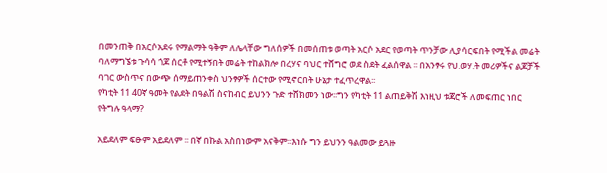በመንጠቅ በአርሶአደሩ የማልማት ዓቅም ለሌላቸው ግለሰዎች በመሰጠቱ ወጣት አርሶ አደር የወጣት ጥንቻው ሊያሳርፍበት የሚችል መሬት ባለማግኜቱ ጉሳሳ ጎጆ ሰርቶ የሚተኝበት መሬት ተከልክሎ በረሃና ባህር ተሸግሮ ወደ ስደት ፈልሰዋል ፡፡ በአንፃሩ የህ.ወሃ.ት መሪዎችና ልጆቻች ባገር ውስጥና በውጭ ሰማይጠንቀስ ህንፃዎች ሰርተው የሚኖርበት ሁኔታ ተፈጥረዋል፡፡
የካቲት 11 40ኛ ዓመት የልደት በዓልሽ ስናከብር ይህንን ጉድ ተሸክመን ነው፡፡ግን የካቲት 11 ልጠይቅሽ እነዚህ ቱጃሮች ለመፍጠር ነበር የትግሉ ዓላማ?

አይደለም ፍፁም አይደለም ፡፡ በኛ በኩል አስበነውም አናቅም፡፡እነሱ ግን ይህንን ዓልመው ይጓዙ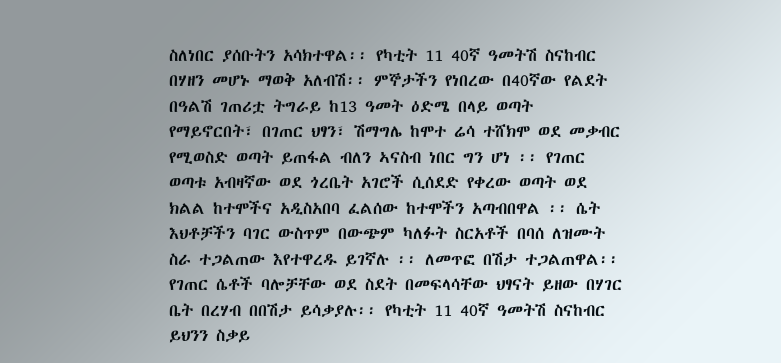ስለነበር ያሰቡትን አሳክተዋል፡፡ የካቲት 11 40ኛ ዓመትሽ ስናከብር በሃዘን መሆኑ ማወቅ አለብሽ፡፡ ምኞታችን የነበረው በ40ኛው የልደት በዓልሽ ገጠሪቷ ትግራይ ከ13 ዓመት ዕድሜ በላይ ወጣት የማይኖርበት፣ በገጠር ህፃን፣ ሽማግሌ ከሞተ ሬሳ ተሸክሞ ወደ መቃብር የሚወስድ ወጣት ይጠፋል ብለን ኣናስብ ነበር ግን ሆነ ፡፡ የገጠር ወጣቱ አብዛኛው ወደ ጎረቤት አገሮች ሲሰደድ የቀረው ወጣት ወደ ክልል ከተሞችና አዲስአበባ ፈልሰው ከተሞችን አጣብበዋል ፡፡ ሴት እህቶቻችን ባገር ውስጥም በውጭም ካለፉት ስርአቶች በባሰ ለዝሙት ስራ ተጋልጠው እየተዋረዱ ይገኛሉ ፡፡ ለመጥፎ በሽታ ተጋልጠዋል፡፡ የገጠር ሴቶች ባሎቻቸው ወደ ስደት በመፍላሳቸው ህፃናት ይዘው በሃገር ቤት በረሃብ በበሽታ ይሳቃያሉ፡፡ የካቲት 11 40ኛ ዓመትሽ ስናከብር ይህንን ስቃይ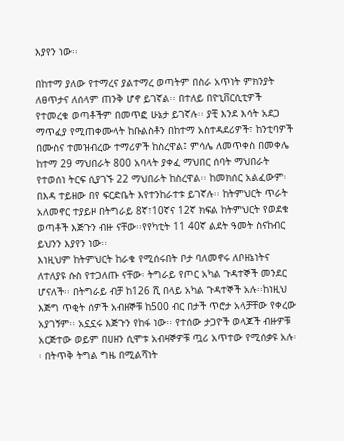እያየን ነው፡፡

በከተማ ያለው የተማረና ያልተማረ ወጣትም በስራ አጥነት ምክንያት ለፀጥታና ለሰላም ጠንቅ ሆኖ ይገኛል፡፡ በተለይ በዮኒቨርሲቲዎች የተመረቁ ወጣቶችም በመጥፎ ሁኔታ ይገኛሉ፡፡ ያቺ እንደ እሳት አደጋ ማጥፈያ የሚጠቀሙላት ከቡልስቶን በከተማ አስተዳደሪዎች፣ ከንቲባዎች በሙስና ተመዝብረው ተማሪዎች ከስረዋል፤ ምሳሌ ለመጥቀስ በመቀሌ ከተማ 29 ማህበራት 800 አባላት ያቀፈ ማህበር ሰባት ማህበራት የተወሰነ ትርፍ ሲያገኙ 22 ማህበራት ከስረዋል፡፡ ከመክሰር አልፈውም፡ በእዳ ተይዘው በየ ፍርድቤት እየተንከራተቱ ይገኛሉ፡፡ ከትምህርት ጥራት አለመኖር ተያይዞ በትግራይ 8ኛ፣10ኛና 12ኛ ክፍል ከትምህርት የወደቁ ወጣቶች እጅጉን ብዙ ናቸው፡፡የየካቲት 11 40ኛ ልደት ዓመት ስናከብር ይህንን እያየን ነው፡፡
እነዚህም ከትምህርት ከራቁ የሚሰሩበት ቦታ ባለመኖሩ ለቦዘኔነትና ለተለያዩ ሱስ የተጋለጡ ናቸው፡ ትግራይ የጦር አካል ጉዳተኞች መንደር ሆናለች፡፡ በትግራይ ብቻ ከ126 ሺ በላይ አካል ጉዳተኞች አሉ፡፡ከነዚህ እጅግ ጥቂት ሰዎች አብዘኞቹ ከ500 ብር በታች ጥሮታ አላቻቸው የቀረው አያገኝም፡፡ አኗኗሩ እጅጉን የከፋ ነው፡፡ የተሰው ታጋዮች ወላጆች ብዙዎቹ አርጅተው ወይም በሀዘን ሲሞቱ አብዛኞዎቹ ጧሪ አጥተው የሚሰቃዩ አሉ፡፡ በትጥቅ ትግል ግዜ በሚልሻነት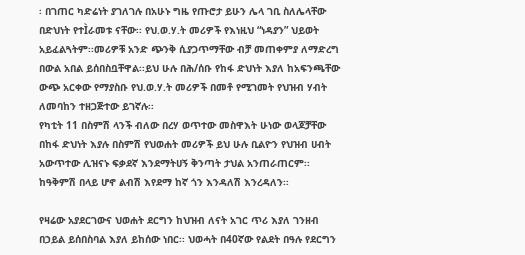፡ በገጠር ካድሬነት ያገለገሉ በአሁኑ ግዜ የጡሮታ ይሁን ሌላ ገቢ ስለሌላቸው በድህነት የተÌራመቱ ናቸው፡፡ የህ.ወ.ሃ.ት መሪዎች የእነዚህ “ነዳያን” ህይወት አይፈልጓትም፡፡መሪዎቹ አንድ ጭንቅ ሲያጋጥማቸው ብቻ መጠቀምያ ለማድረግ በውል አበል ይሰበስቧቸዋል፡፡ይህ ሁሉ በሕ/ሰቡ የከፋ ድህነት እያለ ከአፍንጫቸው ውጭ አርቀው የማያስቡ የህ.ወ.ሃ.ት መሪዎች በመቶ የሚገመት የህዝብ ሃብት ለመባከን ተዘጋጅተው ይገኛሉ፡፡
የካቲት 11 በስምሽ ላንች ብለው በረሃ ወጥተው መስዋእት ሁነው ወላጆቻቸው በከፋ ድህነት እያሉ በስምሽ የህወሐት መሪዎች ይህ ሁሉ ቢልዮን የህዝብ ሀብት አውጥተው ሊዝናኑ ፍቃደኛ እንደማትሀኝ ቅንጣት ታህል አንጠራጠርም፡፡ ከዓቅምሽ በላይ ሆኖ ልብሽ እየደማ ከኛ ጎን እንዳለሽ እንረዳለን፡፡

የዛሬው አያደርገውና ህወሐት ደርግን ከህዝብ ለናት አገር ጥሪ እያለ ገንዘብ በኃይል ይሰበስባል እያለ ይከሰው ነበር፡፡ ህወሓት በ40ኛው የልደት በዓሉ የደርግን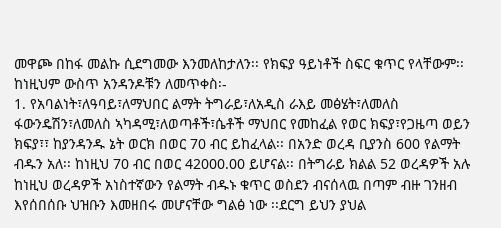መዋጮ በከፋ መልኩ ሲደግመው እንመለከታለን፡፡ የክፍያ ዓይነቶች ስፍር ቁጥር የላቸውም፡፡ ከነዚህም ውስጥ አንዳንዶቹን ለመጥቀስ፡-
1. የአባልነት፣ለዓባይ፣ለማህበር ልማት ትግራይ፣ለአዲስ ራእይ መፅሄት፣ለመለስ ፋውንዴሽን፣ለመለስ ኣካዳሚ፣ለወጣቶች፣ሴቶች ማህበር የመከፈል የወር ክፍያ፣የጋዜጣ ወይን ክፍያ፣፣ ከያንዳንዱ ኔት ወርክ በወር 70 ብር ይከፈላል፡፡ በአንድ ወረዳ ቢያንስ 600 የልማት ብዱን አለ፡፡ ከነዚህ 70 ብር በወር 42000.00 ይሆናል፡፡ በትግራይ ክልል 52 ወረዳዎች አሉ ከነዚህ ወረዳዎች አነስተኛውን የልማት ብዱኑ ቁጥር ወስደን ብናሰላዉ በጣም ብዙ ገንዘብ እየሰበሰቡ ህዝቡን እመዘበሩ መሆናቸው ግልፅ ነው ፡፡ደርግ ይህን ያህል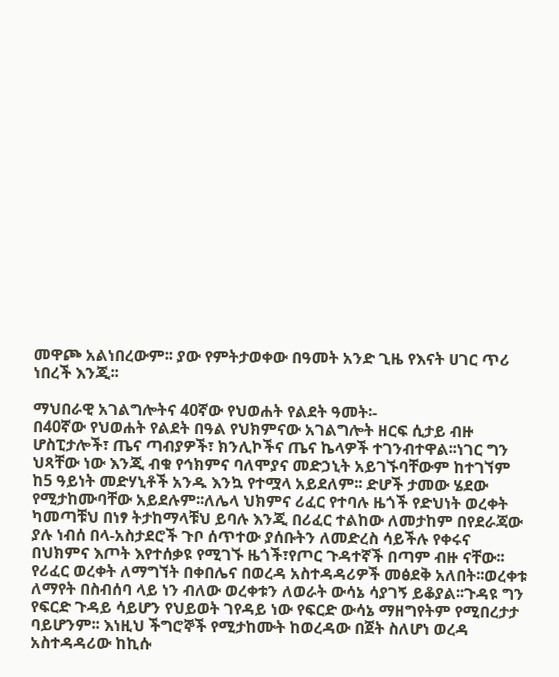መዋጮ አልነበረውም፡፡ ያው የምትታወቀው በዓመት አንድ ጊዜ የእናት ሀገር ጥሪ ነበረች እንጂ፡፡

ማህበራዊ አገልግሎትና 40ኛው የህወሐት የልደት ዓመት፡-
በ40ኛው የህወሐት የልደት በዓል የህክምናው አገልግሎት ዘርፍ ሲታይ ብዙ ሆስፒታሎች፣ ጤና ጣብያዎች፣ ክንሊኮችና ጤና ኬላዎች ተገንብተዋል፡፡ነገር ግን ህጻቸው ነው እንጂ ብቁ የኅክምና ባለሞያና መድኃኒት አይገኙባቸውም ከተገኘም ከ5 ዓይነት መድሃኒቶች አንዱ እንኳ የተሟላ አይደለም፡፡ ድሆች ታመው ሄደው የሚታከሙባቸው አይደሉም፡፡ለሌላ ህክምና ሪፈር የተባሉ ዜጎች የድህነት ወረቀት ካመጣቹህ በነፃ ትታከማላቹህ ይባሉ እንጂ በሪፈር ተልከው ለመታከም በየደራጃው ያሉ ነብሰ በላ-አስታደሮች ጉቦ ሰጥተው ያሰቡትን ለመድረስ ሳይችሉ የቀሩና በህክምና እጦት እየተሰቃዩ የሚገኙ ዜጎች፣የጦር ጉዳተኛች በጣም ብዙ ናቸው፡፡የሪፈር ወረቀት ለማግኘት በቀበሌና በወረዳ አስተዳዳሪዎች መፅደቅ አለበት፡፡ወረቀቱ ለማየት በስብሰባ ላይ ነን ብለው ወረቀቱን ለወራት ውሳኔ ሳያገኝ ይቆያል፡፡ጉዳዩ ግን የፍርድ ጉዳይ ሳይሆን የህይወት ገየዳይ ነው የፍርድ ውሳኔ ማዘግየትም የሚበረታታ ባይሆንም፡፡ እነዚህ ችግሮኞች የሚታከሙት ከወረዳው በጀት ስለሆነ ወረዳ አስተዳዳሪው ከኪሱ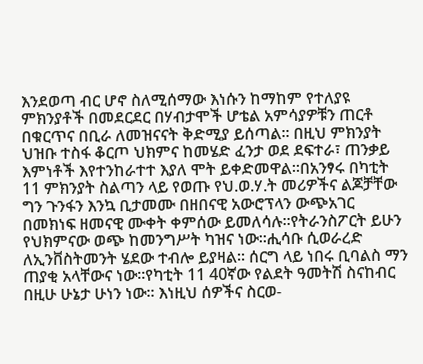እንደወጣ ብር ሆኖ ስለሚሰማው እነሱን ከማከም የተለያዩ ምክንያቶች በመደርደር በሃብታሞች ሆቴል አምሳያዎቹን ጠርቶ በቁርጥና በቢራ ለመዝናናት ቅድሚያ ይሰጣል፡፡ በዚህ ምክንያት ህዝቡ ተስፋ ቆርጦ ህክምና ከመሄድ ፈንታ ወደ ደፍተራ፣ ጠንቃይ እምነቶች እየተንከራተተ እያለ ሞት ይቀድመዋል፡፡በአንፃሩ በካቲት 11 ምክንያት ስልጣን ላይ የወጡ የህ.ወ.ሃ.ት መሪዎችና ልጆቻቸው ግን ጉንፋን እንኳ ቢታመሙ በዘበናዊ አውሮፕላን ውጭአገር በመክነፍ ዘመናዊ ሙቀት ቀምሰው ይመለሳሉ፡፡የትራንስፖርት ይሁን የህክምናው ወጭ ከመንግሥት ካዝና ነው፡፡ሒሳቡ ሲወራረድ ለኢንቨስትመንት ሄደው ተብሎ ይያዛል፡፡ ሰርግ ላይ ነበሩ ቢባልስ ማን ጠያቂ አላቸውና ነው፡፡የካቲት 11 40ኛው የልደት ዓመትሽ ስናከብር በዚሁ ሁኔታ ሁነን ነው፡፡ እነዚህ ሰዎችና ስርወ-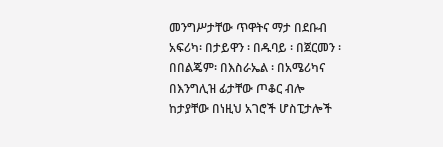መንግሥታቸው ጥዋትና ማታ በደቡብ አፍሪካ፡ በታይዋን ፡ በዱባይ ፡ በጀርመን ፡ በበልጄም፡ በእስራኤል ፡ በአሜሪካና በእንግሊዝ ፊታቸው ጦቆር ብሎ ከታያቸው በነዚህ አገሮች ሆስፒታሎች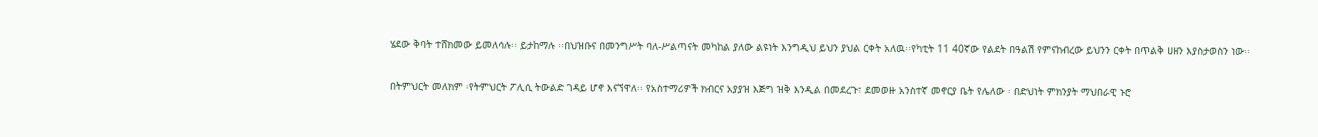ሄደው ቅባት ተሸክመው ይመለሳሉ፡፡ ይታከማሉ ፡፡በህዝቡና በመንግሥት ባለ-ሥልጣናት መካከል ያለው ልዩነት እንግዲህ ይህን ያህል ርቀት አለዉ፡፡የካቲት 11 40ኛው የልደት በዓልሽ የምናከብረው ይህንን ርቀት በጥልቅ ሀዘን እያስታወስን ነው፡፡

በትምህርት መለክም ፡የትምህርት ፖሊሲ ትውልድ ገዳይ ሆኖ እናኘዋለ፡፡ የአስተማሪዎች ክብርና አያያዝ እጅግ ዝቅ እንዲል በመደረጉ፣ ደመወዙ አንስተኛ መኖርያ ቤት የሌለው ፡ በድህነት ምክንያት ማህበራዊ ኑሮ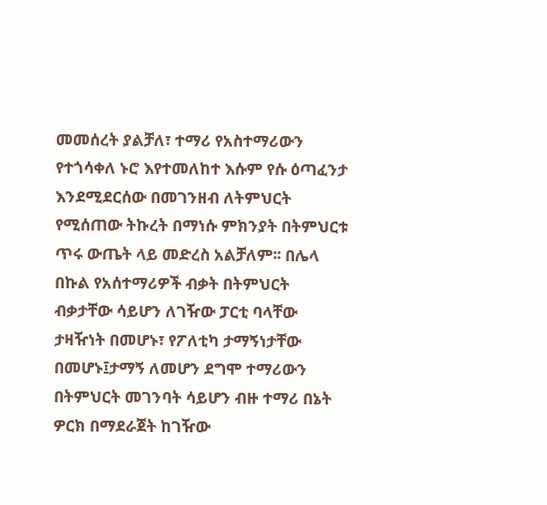መመሰረት ያልቻለ፣ ተማሪ የአስተማሪውን የተጎሳቀለ ኑሮ እየተመለከተ እሱም የሱ ዕጣፈንታ እንደሚደርሰው በመገንዘብ ለትምህርት የሚሰጠው ትኩረት በማነሱ ምክንያት በትምህርቱ ጥሩ ውጤት ላይ መድረስ አልቻለም፡፡ በሌላ በኩል የአሰተማሪዎች ብቃት በትምህርት ብቃታቸው ሳይሆን ለገዥው ፓርቲ ባላቸው ታዛዥነት በመሆኑ፣ የፖለቲካ ታማኝነታቸው በመሆኑ፤ታማኝ ለመሆን ደግሞ ተማሪውን በትምህርት መገንባት ሳይሆን ብዙ ተማሪ በኔት ዎርክ በማደራጀት ከገዥው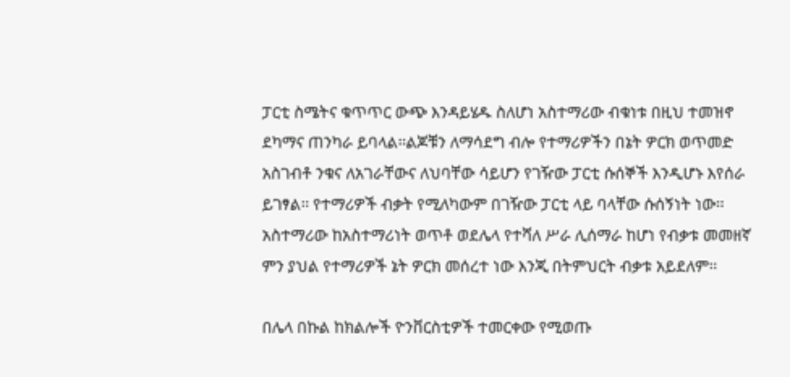ፓርቲ ስሜትና ቁጥጥር ውጭ እንዳይሄዱ ስለሆነ አስተማሪው ብቁነቱ በዚህ ተመዝኖ ደካማና ጠንካራ ይባላል፡፡ልጆቹን ለማሳደግ ብሎ የተማሪዎችን በኔት ዎርክ ወጥመድ አስገብቶ ንቁና ለአገራቸውና ለህባቸው ሳይሆን የገዥው ፓርቲ ሱሰኞች እንዲሆኑ እየሰራ ይገፃል፡፡ የተማሪዎች ብቃት የሚለካውም በገዥው ፓርቲ ላይ ባላቸው ሱሰኝነት ነው፡፡ አስተማሪው ከአስተማሪነት ወጥቶ ወደሌላ የተሻለ ሥራ ሊሰማራ ከሆነ የብቃቱ መመዘኛ ምን ያህል የተማሪዎች ኔት ዎርክ መሰረተ ነው እንጂ በትምህርት ብቃቱ አይደለም፡፡

በሌላ በኩል ከክልሎች ዮንቨርስቲዎች ተመርቀው የሚወጡ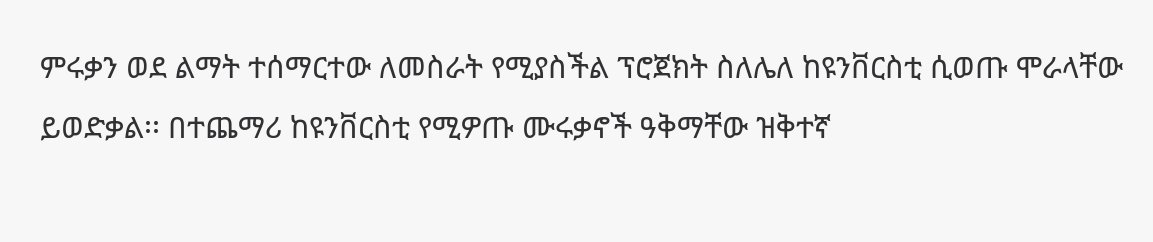ምሩቃን ወደ ልማት ተሰማርተው ለመስራት የሚያስችል ፕሮጀክት ስለሌለ ከዩንቨርስቲ ሲወጡ ሞራላቸው ይወድቃል፡፡ በተጨማሪ ከዩንቨርስቲ የሚዎጡ ሙሩቃኖች ዓቅማቸው ዝቅተኛ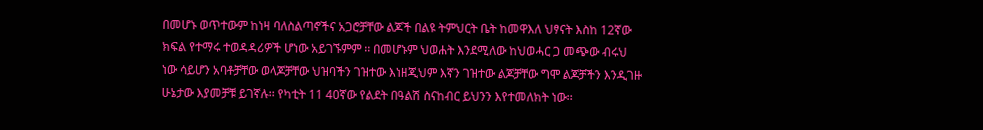በመሆኑ ወጥተውም ከነዛ ባለስልጣኖችና አጋሮቻቸው ልጆች በልዩ ትምህርት ቤት ከመዋእለ ህፃናት እስከ 12ኛው ክፍል የተማሩ ተወዳዳሪዎች ሆነው አይገኙምም ፡፡ በመሆኑም ህወሐት እንደሚለው ከህወሓር ጋ መጭው ብሩህ ነው ሳይሆን አባቶቻቸው ወላጆቻቸው ህዝባችን ገዝተው እነዘጂህም እኛን ገዝተው ልጆቻቸው ግሞ ልጆቻችን እንዲገዙ ሁኔታው እያመቻቹ ይገኛሉ፡፡ የካቲት 11 40ኛው የልደት በዓልሽ ስናከብር ይህንን እየተመለክት ነው፡፡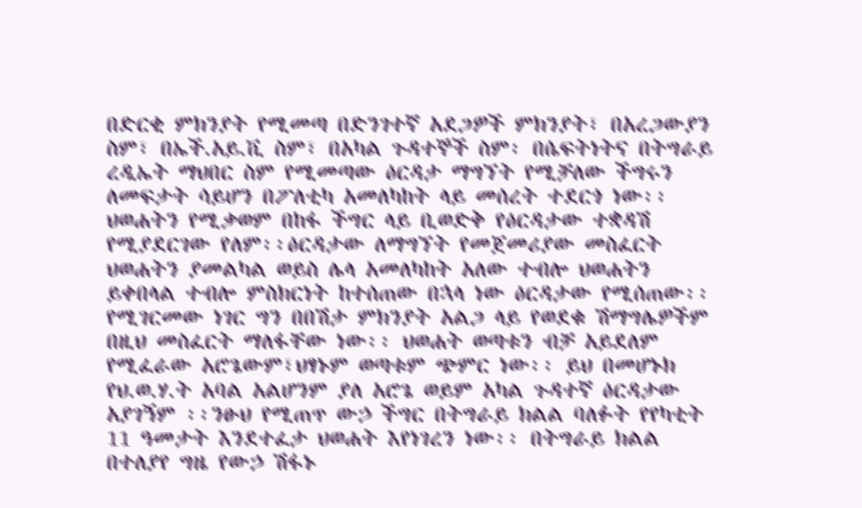በድርቂ ምክንያት የሚመጣ በድንገተኛ አደጋዎች ምክንያት፣ በአረጋውያን ስም፣ በኤች.አይ.ቪ ስም፣ በአካል ጉዳተኞች ስም፡ በሴፍትነትና በትግራይ ረዲኤት ማህበር ስም የሚመጣው ዕርዳታ ማግኘት የሚቻለው ችግሩን ለመፍታት ሳይሆን በፖለቲካ አመለካከት ላይ መሰረት ተደርጎ ነው፡፡ህወሐትን የሚቃወም በከፋ ችግር ላይ ቢወድቅ የዕርዳታው ተቋዳሽ የሚያደርገው የለም፡፡ዕርዳታው ለማግኘት የመጀመሪያው መስፈርት ህወሐትን ያመልካል ወይስ ሌላ አመለካከት አለው ተብሎ ህወሐትን ይቀበላል ተብሎ ምስክርነት ከተሰጠው በኋላ ነው ዕርዳታው የሚሰጠው፡፡የሚገርመው ነገር ግን በበሽታ ምክንያት አልጋ ላይ የወደቁ ሽማግሌዎችም በዚህ መስፈርት ማለፋቸው ነው፡፡ ህወሐት ወጣቱን ብቻ አይደለም የሚፈራው አሮጌውም፣ህፃኑም ወጣቱም ጭምር ነው፡፡ ይህ በመሆኑክ የህ.ወ.ሃ.ት አባል አልሆንም ያለ አሮጌ ወይም አካል ጉዳተኛ ዕርዳታው አያገኝም ፡፡ንፁህ የሚጠጥ ውኃ ችግር በትግራይ ክልል ባለፉት የየካቲት 11 ዓመታት እንደተፈታ ህወሐት እየነገረን ነው፡፡ በትግራይ ክልል በተለያየ ግዜ የውኃ ሽፋኑ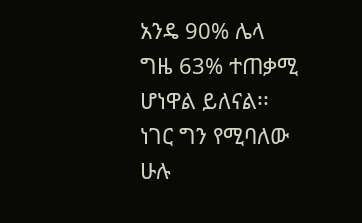አንዴ 90% ሌላ ግዜ 63% ተጠቃሚ ሆነዋል ይለናል፡፡ ነገር ግን የሚባለው ሁሉ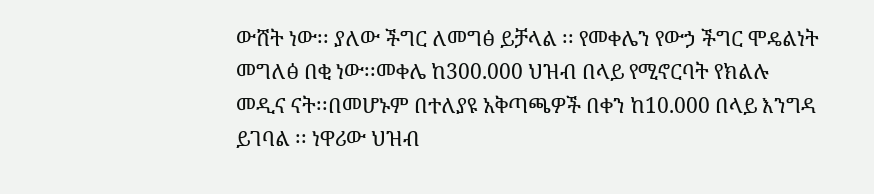ውሸት ነው፡፡ ያለው ችግር ለመግፅ ይቻላል ፡፡ የመቀሌን የውኃ ችግር ሞዴልነት መግለፅ በቂ ነው፡፡መቀሌ ከ300.000 ህዝብ በላይ የሚኖርባት የክልሉ መዲና ናት፡፡በመሆኑም በተለያዩ አቅጣጫዎች በቀን ከ10.000 በላይ እንግዳ ይገባል ፡፡ ነዋሪው ህዝብ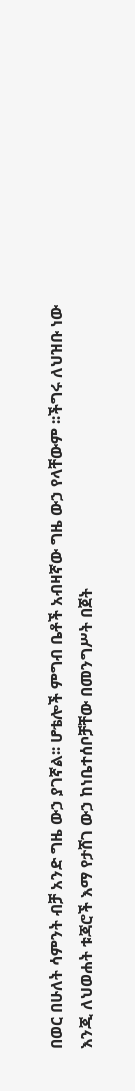በወር በሁለት ሳምንት ብቻ አንድ ግዜ ውኃ ያገኛል፡፡ ሆቴሎች ምግብ ቤቶች አብዛኛው ግዜ ውኃ የላቸውም ፡፡ችግሩ ለህዝቡ ነው እንጂ ለህወሐት ቱጃሮች እማ የታሸገ ውኃ ከነቤተሰቦቻቸው በመንግሥት በጀት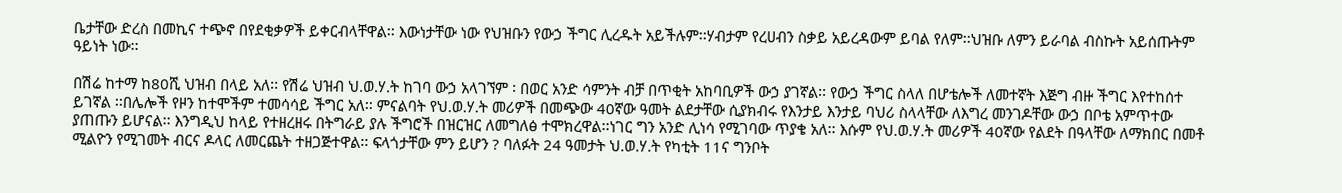ቤታቸው ድረስ በመኪና ተጭኖ በየደቂቃዎች ይቀርብላቸዋል፡፡ እውነታቸው ነው የህዝቡን የውኃ ችግር ሊረዱት አይችሉም፡፡ሃብታም የረሀብን ስቃይ አይረዳውም ይባል የለም፡፡ህዝቡ ለምን ይራባል ብስኩት አይሰጡትም ዓይነት ነው፡፡

በሽሬ ከተማ ከ80ሺ ህዝብ በላይ አለ፡፡ የሽሬ ህዝብ ህ.ወ.ሃ.ት ከገባ ውኃ አላገኘም ፡ በወር አንድ ሳምንት ብቻ በጥቂት አከባቢዎች ውኃ ያገኛል፡፡ የውኃ ችግር ስላለ በሆቴሎች ለመተኛት እጅግ ብዙ ችግር እየተከሰተ ይገኛል ፡፡በሌሎች የዞን ከተሞችም ተመሳሳይ ችግር አለ፡፡ ምናልባት የህ.ወ.ሃ.ት መሪዎች በመጭው 40ኛው ዓመት ልደታቸው ሲያክብሩ የእንታይ እንታይ ባህሪ ስላላቸው ለእግረ መንገዶቸው ውኃ በቦቴ አምጥተው ያጠጡን ይሆናል፡፡ እንግዲህ ከላይ የተዘረዘሩ በትግራይ ያሉ ችግሮች በዝርዝር ለመግለፅ ተሞክረዋል፡፡ነገር ግን አንድ ሊነሳ የሚገባው ጥያቄ አለ፡፡ እሱም የህ.ወ.ሃ.ት መሪዎች 40ኛው የልደት በዓላቸው ለማክበር በመቶ ሚልዮን የሚገመት ብርና ዶላር ለመርጨት ተዘጋጅተዋል፡፡ ፍላጎታቸው ምን ይሆን ? ባለፉት 24 ዓመታት ህ.ወ.ሃ.ት የካቲት 11ና ግንቦት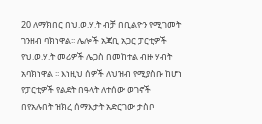20 ለማክበር በህ.ወ.ሃ.ት ብቻ በቢልዮን የሚገመት ገንዘብ ባክነዋል፡፡ ሌሎች አጃቢ አጋር ፓርቲዎች የህ.ወ.ሃ.ት መሪዎች ሌጋስ በመከተል ብዙ ሃብት አባክነዋል ፡፡ እነዚህ ሰዎች ለህዝብ የሚያስቡ ከሆነ የፓርቲዎች የልደት በዓላት ለተሰው ወገኖች በየአሉበት ዝክረ ሰማእታት አድርገው ታስቦ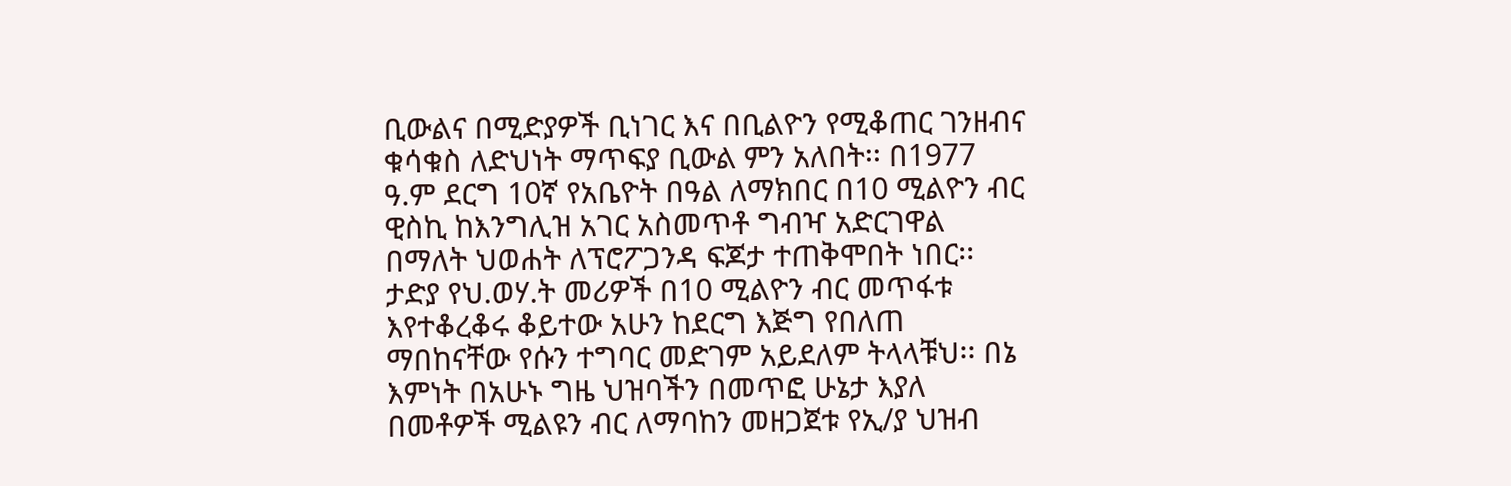ቢውልና በሚድያዎች ቢነገር እና በቢልዮን የሚቆጠር ገንዘብና ቁሳቁስ ለድህነት ማጥፍያ ቢውል ምን አለበት፡፡ በ1977 ዓ.ም ደርግ 10ኛ የአቤዮት በዓል ለማክበር በ10 ሚልዮን ብር ዊስኪ ከእንግሊዝ አገር አስመጥቶ ግብዣ አድርገዋል በማለት ህወሐት ለፕሮፖጋንዳ ፍጆታ ተጠቅሞበት ነበር፡፡ ታድያ የህ.ወሃ.ት መሪዎች በ10 ሚልዮን ብር መጥፋቱ እየተቆረቆሩ ቆይተው አሁን ከደርግ እጅግ የበለጠ ማበከናቸው የሱን ተግባር መድገም አይደለም ትላላቹህ፡፡ በኔ እምነት በአሁኑ ግዜ ህዝባችን በመጥፎ ሁኔታ እያለ በመቶዎች ሚልዩን ብር ለማባከን መዘጋጀቱ የኢ/ያ ህዝብ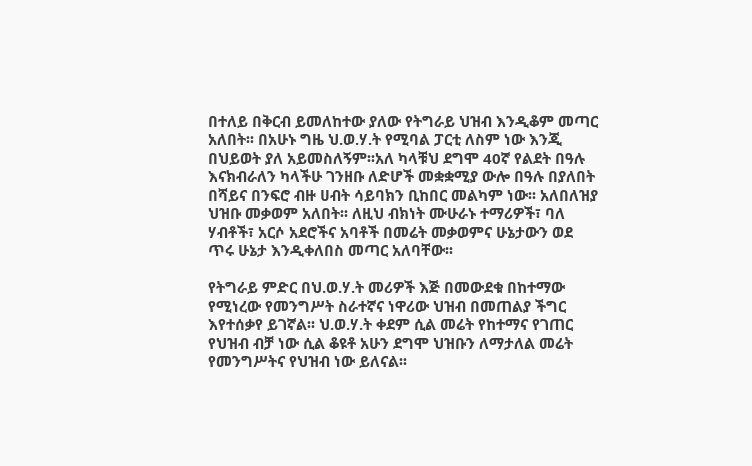በተለይ በቅርብ ይመለከተው ያለው የትግራይ ህዝብ እንዲቆም መጣር አለበት፡፡ በአሁኑ ግዜ ህ.ወ.ሃ.ት የሚባል ፓርቲ ለስም ነው እንጂ በህይወት ያለ አይመስለኝም፡፡አለ ካላቹህ ደግሞ 40ኛ የልደት በዓሉ እናክብራለን ካላችሁ ገንዘቡ ለድሆች መቋቋሚያ ውሎ በዓሉ በያለበት በሻይና በንፍሮ ብዙ ሀብት ሳይባክን ቢከበር መልካም ነው፡፡ አለበለዝያ ህዝቡ መቃወም አለበት፡፡ ለዚህ ብክነት ሙሁራኑ ተማሪዎች፣ ባለ ሃብቶች፣ አርሶ አደሮችና አባቶች በመሬት መቃወምና ሁኔታውን ወደ ጥሩ ሁኔታ እንዲቀለበስ መጣር አለባቸው፡፡

የትግራይ ምድር በህ.ወ.ሃ.ት መሪዎች እጅ በመውደቁ በከተማው የሚነረው የመንግሥት ስራተኛና ነዋሪው ህዝብ በመጠልያ ችግር እየተሰቃየ ይገኛል፡፡ ህ.ወ.ሃ.ት ቀደም ሲል መሬት የከተማና የገጠር የህዝብ ብቻ ነው ሲል ቆዩቶ አሁን ደግሞ ህዝቡን ለማታለል መሬት የመንግሥትና የህዝብ ነው ይለናል፡፡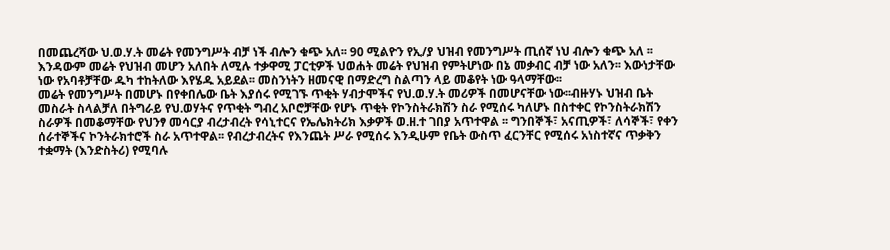በመጨረሻው ህ.ወ.ሃ.ት መሬት የመንግሥት ብቻ ነች ብሎን ቁጭ አለ፡፡ 90 ሚልዮን የኢ/ያ ህዝብ የመንግሥት ጢሰኛ ነህ ብሎን ቁጭ አለ ፡፡ እንዳውም መሬት የህዝብ መሆን አለበት ለሚሉ ተቃዋሚ ፓርቲዎች ህወሐት መሬት የህዝብ የምትሆነው በኔ መቃብር ብቻ ነው አለን፡፡ እውነታቸው ነው የአባቶቻቸው ዱካ ተከትለው እየሄዱ አይደል፡፡ መስንነትን ዘመናዊ በማድረግ ስልጣን ላይ መቆየት ነው ዓላማቸው፡፡
መሬት የመንግሥት በመሆኑ በየቀበሌው ቤት እያሰሩ የሚገኙ ጥቂት ሃብታሞችና የህ.ወ.ሃ.ት መሪዎች በመሆናቸው ነው፡፡ብዙሃኑ ህዝብ ቤት መስራት ስላልቻለ በትግራይ የህ.ወሃትና የጥቂት ግብረ አቦሮቻቸው የሆኑ ጥቂት የኮንስትራክሽን ስራ የሚሰሩ ካለሆኑ በስተቀር የኮንስትራክሽን ስራዎች በመቆማቸው የህንፃ መሳርያ ብረታብረት የሳኒተርና የኤሌክትሪክ እቃዎች ወ.ዘ.ተ ገበያ አጥተዋል ፡፡ ግንበኞች፣ አናጢዎች፣ ለሳኞች፣ የቀን ሰራተኞችና ኮንትራክተሮች ስራ አጥተዋል፡፡ የብረታብረትና የእንጨት ሥራ የሚሰሩ እንዲሁም የቤት ውስጥ ፈርንቸር የሚሰሩ አነስተኛና ጥቃቅን ተቋማት (እንድስትሪ) የሚባሉ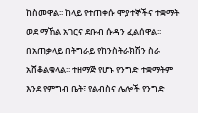ከስመዋል፡፡ ከላይ የተጠቀሱ ሞያተኞችና ተቋማት ወደ ማኸል አገርና ደቡብ ሱዳን ፈልሰዋል፡፡ በአጠቃላይ በትግራይ የከንስትራክሽን ስራ አሸቆልቁላል፡፡ ተዘማጅ የሆኑ የንግድ ተቋማትም እንደ የምግብ ቤት፣ የልብስና ሌሎች የንግድ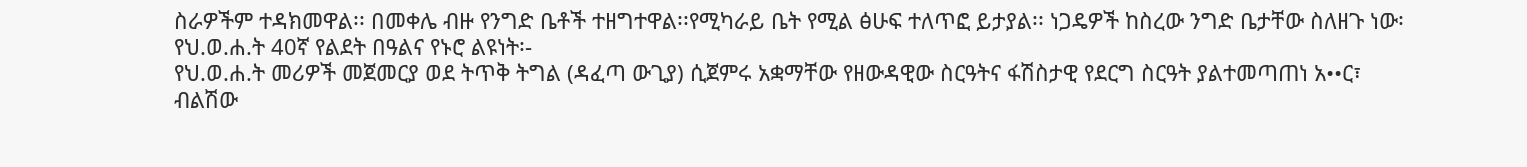ስራዎችም ተዳክመዋል፡፡ በመቀሌ ብዙ የንግድ ቤቶች ተዘግተዋል፡፡የሚካራይ ቤት የሚል ፅሁፍ ተለጥፎ ይታያል፡፡ ነጋዴዎች ከስረው ንግድ ቤታቸው ስለዘጉ ነው፡
የህ.ወ.ሐ.ት 40ኛ የልደት በዓልና የኑሮ ልዩነት፡-
የህ.ወ.ሐ.ት መሪዎች መጀመርያ ወደ ትጥቅ ትግል (ዳፈጣ ውጊያ) ሲጀምሩ አቋማቸው የዘውዳዊው ስርዓትና ፋሽስታዊ የደርግ ስርዓት ያልተመጣጠነ አ••ር፣ ብልሽው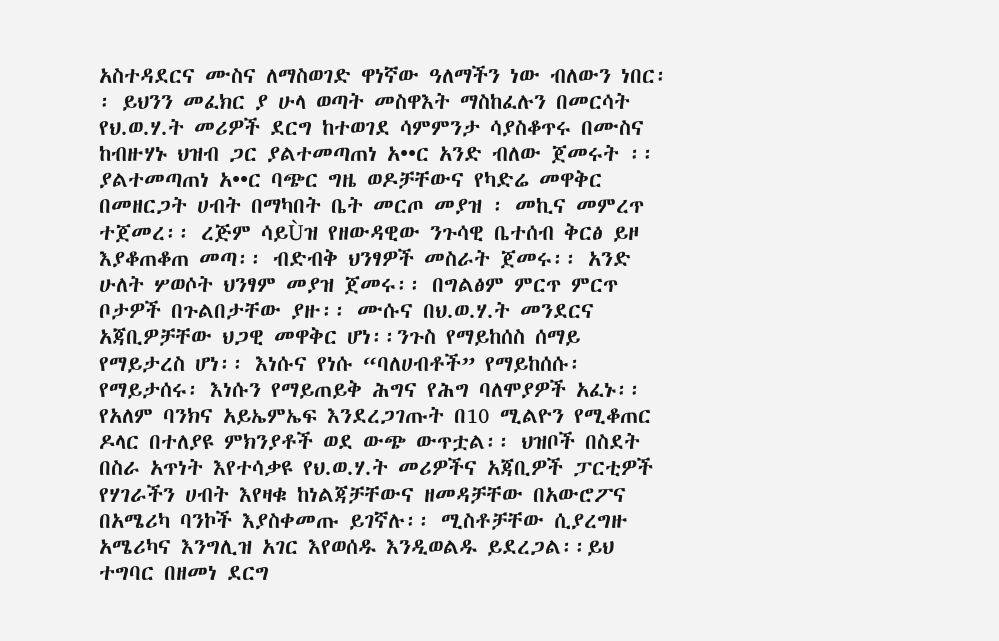አስተዳደርና ሙስና ለማስወገድ ዋነኛው ዓለማችን ነው ብለውን ነበር፡፡ ይህንን መፈክር ያ ሁላ ወጣት መስዋእት ማስከፈሉን በመርሳት የህ.ወ.ሃ.ት መሪዎች ደርግ ከተወገደ ሳምምንታ ሳያስቆጥሩ በሙስና ከብዙሃኑ ህዝብ ጋር ያልተመጣጠነ አ••ር አንድ ብለው ጀመሩት ፡፡ያልተመጣጠነ አ••ር ባጭር ግዜ ወዶቻቸውና የካድሬ መዋቅር በመዘርጋት ሀብት በማካበት ቤት መርጦ መያዝ ፡ መኪና መምረጥ ተጀመረ፡፡ ረጅም ሳይÙዝ የዘውዳዊው ንጉሳዊ ቤተሰብ ቅርፅ ይዞ እያቆጠቆጠ መጣ፡፡ ብድብቅ ህንፃዎች መስራት ጀመሩ፡፡ አንድ ሁለት ሦወሶት ህንፃም መያዝ ጀመሩ፡፡ በግልፅም ምርጥ ምርጥ ቦታዎች በጉልበታቸው ያዙ፡፡ ሙሱና በህ.ወ.ሃ.ት መንደርና አጃቢዎቻቸው ህጋዊ መዋቅር ሆነ፡፡ንጉስ የማይከሰስ ሰማይ የማይታረስ ሆነ፡፡ እነሱና የነሱ “ባለሀብቶች” የማይከሰሱ፡ የማይታሰሩ፡ እነሱን የማይጠይቅ ሕግና የሕግ ባለሞያዎች አፈኑ፡፡ የአለም ባንክና አይኤምኤፍ እንደረጋገጡት በ10 ሚልዮን የሚቆጠር ዶላር በተለያዩ ምክንያቶች ወደ ውጭ ውጥቷል፡፡ ህዝቦች በስደት በስራ አጥነት እየተሳቃዩ የህ.ወ.ሃ.ት መሪዎችና አጃቢዎች ፓርቲዎች የሃገራችን ሀብት እየዛቁ ከነልጃቻቸውና ዘመዳቻቸው በአውሮፖና በአሜሪካ ባንኮች እያስቀመጡ ይገኛሉ፡፡ ሚስቶቻቸው ሲያረግዙ አሜሪካና እንግሊዝ አገር እየወሰዱ እንዲወልዱ ይደረጋል፡፡ይህ ተግባር በዘመነ ደርግ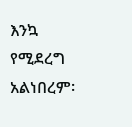እንኳ የሚደረግ አልነበረም፡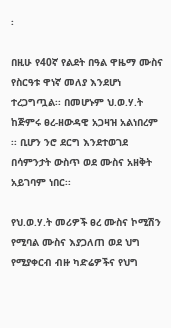፡

በዚሁ የ40ኛ የልደት በዓል ዋዜማ ሙስና የስርዓቱ ዋነኛ መለያ እንደሆነ ተረጋግጧል፡፡ በመሆኑም ህ.ወ.ሃ.ት ከጅምሩ ፀረ-ዘውዳዊ አጋዛዝ አልነበረም ፡፡ ቢሆን ንሮ ደርግ እንደተወገደ በሳምንታት ውስጥ ወደ ሙስና አዘቅት አይገባም ነበር፡፡

የህ.ወ.ሃ.ት መሪዎች ፀረ ሙስና ኮሚሽን የሚባል ሙስና እያጋለጠ ወደ ህግ የሚያቀርብ ብዙ ካድሬዎችና የህግ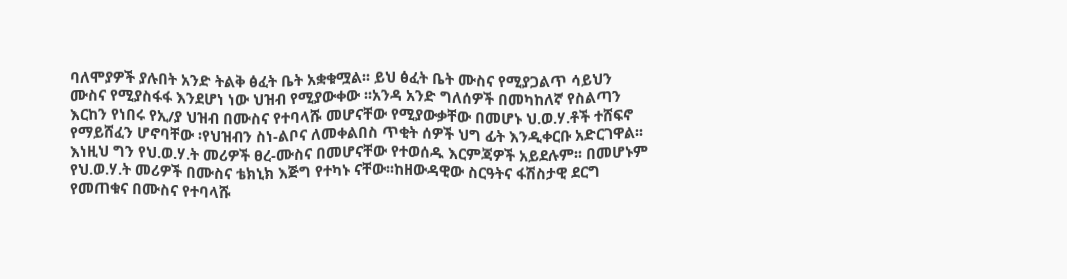ባለሞያዎች ያሉበት አንድ ትልቅ ፅፈት ቤት አቋቁሟል፡፡ ይህ ፅፈት ቤት ሙስና የሚያጋልጥ ሳይህን ሙስና የሚያስፋፋ እንደሆነ ነው ህዝብ የሚያውቀው ፡፡አንዳ አንድ ግለሰዎች በመካከለኛ የስልጣን እርከን የነበሩ የኢ/ያ ህዝብ በሙስና የተባላሹ መሆናቸው የሚያውቃቸው በመሆኑ ህ.ወ.ሃ.ቶች ተሸፍኖ የማይሸፈን ሆኖባቸው ፡የህዝብን ስነ-ልቦና ለመቀልበስ ጥቂት ሰዎች ህግ ፊት እንዲቀርቡ አድርገዋል፡፡ እነዚህ ግን የህ.ወ.ሃ.ት መሪዎች ፀረ-ሙስና በመሆናቸው የተወሰዱ እርምጃዎች አይደሉም፡፡ በመሆኑም የህ.ወ.ሃ.ት መሪዎች በሙስና ቴክኒክ እጅግ የተካኑ ናቸው፡፡ከዘውዳዊው ስርዓትና ፋሽስታዊ ደርግ የመጠቁና በሙስና የተባላሹ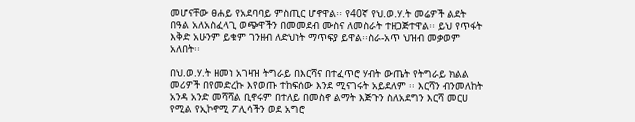መሆናቸው ፀሐይ የአደባባይ ምስጢር ሆኖዋል፡፡ የ40ኛ የህ.ወ.ሃ.ት መሬዎች ልደት በዓል አለአስፈላጊ ወጭዋችን በመመደብ ሙስና ለመስራት ተዘጋጅተዋል፡፡ ይህ የጥፋት እቅድ አሁንም ይቁም ገንዘብ ለድህነት ማጥፍያ ይዋል፡፡ስራ-አጥ ህዝብ መቃወም አለበት፡፡

በህ.ወ.ሃ.ት ዘመነ አገዛዝ ትግራይ በእርሻና በተፈጥሮ ሃብት ውጤት የትግራይ ክልል መሪዎች በየመድረኩ እየወጡ ተከፍሰው እንደ ሚናገሩት አይደለም ፡፡ እርሻን ብንመለከት አንዳ አንድ መሻሻል ቢኖሩም በተለይ በመስኖ ልማት እጅጉን ስለአደግን እርሻ መርሀ የሚል የኢኮኖሚ ፖሊሳችን ወደ አግሮ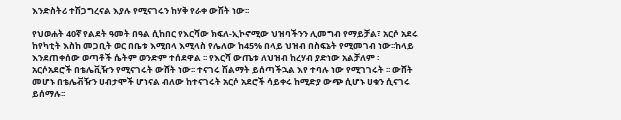እንድስትሪ ተሽጋግረናል እያሉ የሚናገሩን ከሃቅ የራቀ ውሽት ነው፡፡

የህወሐት 40ኛ የልደት ዓመት በዓል ሲከበር የእርሻው ክፍለ-ኢኮኖሚው ህዝባችንን ሊመግብ የማይቻል፣ አርሶ አደሩ ከየካቲት እስከ መጋቢት ወር በቤቱ እሚበላ እሚላስ የሌለው ከ45% በላይ ህዝብ በስፍኔት የሚመገብ ነው፡፡ከላይ እንደጠቀሰው ወጣቶች ሴትም ወንድም ተሰደዋል ፡፡ የእርሻ ውጤቱ ለህዝብ ከረሃብ ያድነው አልቻለም ፡ አርሶአደሮች በቴሌቪዥን የሚናገሩት ውሸት ነው፡፡ ተናገሩ ሽልማት ይሰጣችኋል እየ ተባሉ ነው የሚገገሩት ፡፡ ውሸት መሆኑ በቴሌቭዥን ሀብታሞች ሆነናል ብለው ከተናገሩት አርሶ አደሮች ሳይቀሩ ከሚድያ ውጭ ሲሆኑ ሀቁን ሲናገሩ ይሰማሉ፡፡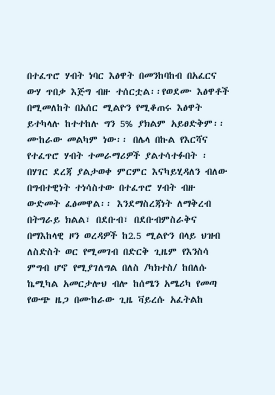በተፈጥሮ ሃብት ነባር እፅዋት በመንከባከብ በአፈርና ውሃ ጥበቃ እጅግ ብዙ ተሰርቷል፡፡የወደሙ እፅዋቶች በሚመለከት በአሰር ሚልዮን የሚቆጠሩ እፅዋት ይተካላሉ ከተተከሉ ግን 5% ያክልም አይፀድቅም፡፡ ሙከራው መልካም ነው፡፡ በሌላ በኩል የእርሻና የተፈጥሮ ሃብት ተመራማሪዎች ያልተሳተፉበት ፡ በሃገር ደረጃ ያልታወቀ ምርምር እናካይሂዳለን ብለው በግብተዊነት ተነሳስተው በተፈጥሮ ሃብት ብዙ ውድመት ፈፅመዋል፡፡ እንደማስረጃነት ለማቅረብ በትግራይ ክልል፣ በደቡብ፣ በደቡብምስራቅና በማእከላዊ ዞን ወረዳዎች ከ2.5 ሚልዮን በላይ ህዝብ ለስድስት ወር የሚመገብ በድርቅ ጊዜም የእንስሳ ምግብ ሆኖ የሚያገለግል በለስ /ካክተስ/ ከበለሱ ኬሚካል አመርታሎህ ብሎ ከሰሜን አሜሪካ የመጣ የውጭ ዜጋ በሙከራው ጊዜ ቫይረሱ አፈትልከ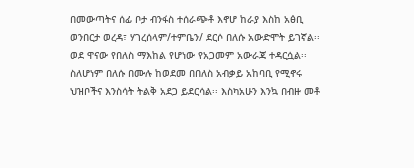በመውጣትና ሰፊ ቦታ ብንፋስ ተሰራጭቶ እኖሆ ከራያ እስከ አፅቢ ወንበርታ ወረዳ፣ ሃገረሰላም/ተምቤን/ ደርሶ በለሱ አውድሞት ይገኛል፡፡ ወደ ዋናው የበለስ ማእከል የሆነው የአጋመም አውራጃ ተዳርሷል፡፡ ስለሆነም በለሱ በሙሉ ከወደመ በበለስ አብቃይ አከባቢ የሚኖሩ ህዝቦችና እንስሳት ትልቅ አደጋ ይደርሳል፡፡ እስካአሁን እንኳ በብዙ መቶ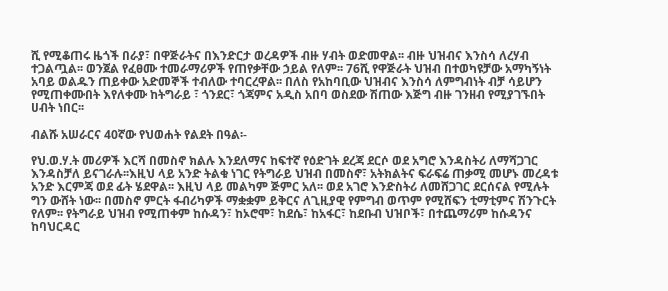ሺ የሚቆጠሩ ዜጎች በራያ፣ በዋጅራትና በእንድርታ ወረዳዎች ብዙ ሃብት ወድመዋል፡፡ ብዙ ህዝብና እንስሳ ለረሃብ ተጋልጧል፡፡ ወንጀል የፈፀሙ ተመራማሪዎች የጠየቃቸው ኃይል የለም፡፡ 76ሺ የዋጅራት ህዝብ በተወካዩቻው አማካኝነት አባይ ወልዱን ጠይቀው አድመኞች ተብለው ተባርረዋል፡፡ በለስ የአከባቢው ህዝብና እንስሳ ለምግብነት ብቻ ሳይሆን የሚጠቀሙበት እየለቀሙ ከትግራይ ፣ ጎንደር፣ ጎጃምና አዲስ አበባ ወስደው ሽጠው እጅግ ብዙ ገንዘብ የሚያገኙበት ሀብት ነበር፡፡

ብልሹ አሠራርና 40ኛው የህወሐት የልደት በዓል፡-

የህ.ወ.ሃ.ት መሪዎች እርሻ በመስኖ ክልሉ እንደለማና ከፍተኛ የዕድገት ደረጃ ደርሶ ወደ አግሮ እንዳስትሪ ለማሻጋገር እንዳስቻለ ይናገራሉ፡፡እዚህ ላይ አንድ ትልቁ ነገር የትግራይ ህዝብ በመስኖ፣ አትክልትና ፍራፍሬ ጠቃሚ መሆኑ መረዳቱ አንድ እርምጃ ወደ ፊት ሄደዋል፡፡ እዚህ ላይ መልካም ጅምር አለ፡፡ ወደ አገሮ እንድስትሪ ለመሸጋገር ደርሰናል የሚሉት ግን ውሸት ነው፡፡ በመስኖ ምርት ፋብሪካዎች ማቋቋም ይቅርና ለጊዚያዊ የምግብ ወጥም የሚሸፍን ቲማቲምና ሽንጉርት የለም፡፡ የትግራይ ህዝብ የሚጠቀም ከሱዳን፣ ከኦሮሞ፣ ከደሴ፣ ከአፋር፣ ከደቡብ ህዝቦች፣ በተጨማሪም ከሱዳንና ከባህርዳር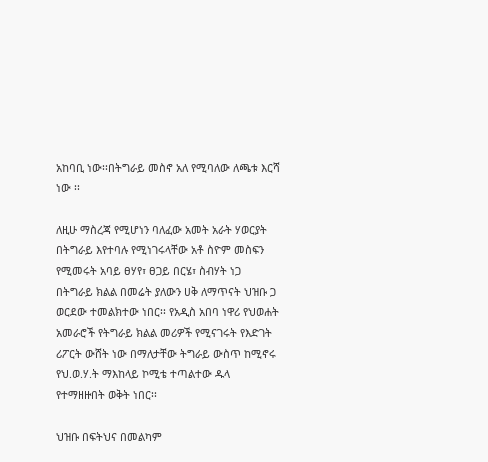አከባቢ ነው፡፡በትግራይ መስኖ አለ የሚባለው ለጫቱ እርሻ ነው ፡፡

ለዚሁ ማስረጃ የሚሆነን ባለፈው አመት አራት ሃወርያት በትግራይ እየተባሉ የሚነገሩላቸው አቶ ስዮም መስፍን የሚመሩት አባይ ፀሃየ፣ ፀጋይ በርሄ፣ ስብሃት ነጋ በትግራይ ክልል በመሬት ያለውን ሀቅ ለማጥናት ህዝቡ ጋ ወርደው ተመልክተው ነበር፡፡ የአዲስ አበባ ነዋሪ የህወሐት አመራሮች የትግራይ ክልል መሪዎች የሚናገሩት የእድገት ሪፖርት ውሸት ነው በማለታቸው ትግራይ ውስጥ ከሚኖሩ የህ.ወ.ሃ.ት ማእከላይ ኮሚቴ ተጣልተው ዱላ የተማዘዙበት ወቅት ነበር፡፡

ህዝቡ በፍትህና በመልካም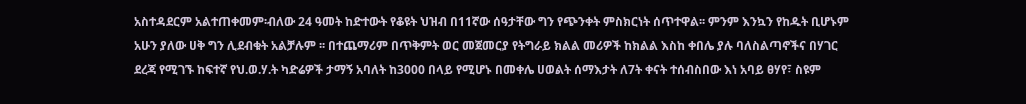አስተዳደርም አልተጠቀመም፡ብለው 24 ዓመት ከድተውት የቆዩት ህዝብ በ11ኛው ሰዓታቸው ግን የጭንቀት ምስክርነት ሰጥተዋል፡፡ ምንም እንኳን የከዱት ቢሆኑም አሁን ያለው ሀቅ ግን ሊደብቁት አልቻሉም ፡፡ በተጨማሪም በጥቅምት ወር መጀመርያ የትግራይ ክልል መሪዎች ከክልል እስከ ቀበሌ ያሉ ባለስልጣኖችና በሃገር ደረጃ የሚገኙ ከፍተኛ የህ.ወ.ሃ.ት ካድሬዎች ታማኝ አባለት ከ3000 በላይ የሚሆኑ በመቀሌ ሀወልት ሰማእታት ለ7ት ቀናት ተሰብስበው እነ አባይ ፀሃየ፣ ስዩም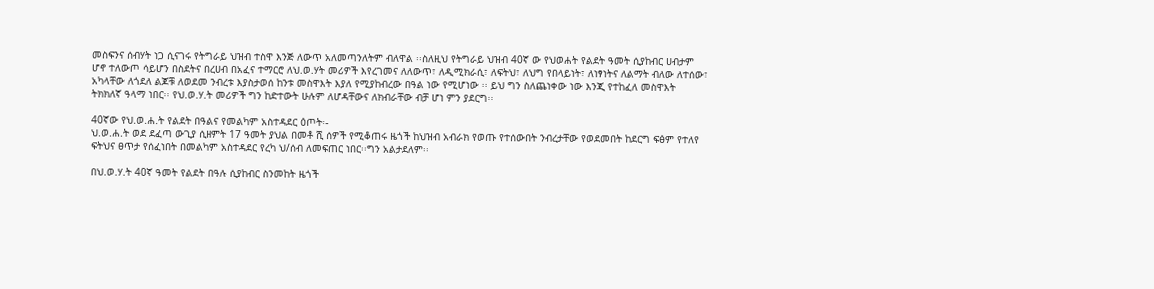መስፍንና ሰብሃት ነጋ ሲናገሩ የትግራይ ህዝብ ተስዋ እንጅ ለውጥ አለመጣንለትም ብለዋል ፡፡ስለዚህ የትግራይ ህዝብ 40ኛ ው የህወሐት የልደት ዓመት ሲያከብር ሀብታም ሆኖ ተለውጦ ሳይሆን በስደትና በረሀብ በአፈና ተማርሮ ለህ.ወ.ሃት መሪዎች እየረገመና ለለውጥ፣ ለዲሚክራሲ፣ ለፍትህ፣ ለህግ የበላይነት፣ ለነፃነትና ለልማት ብለው ለተሰው፣ አካላቸው ለጎደለ ልጆቹ ለወደመ ንብረቱ እያስታወሰ ከንቱ መስዋእት እያለ የሚያከብረው በዓል ነው የሚሆነው ፡፡ ይህ ግን ስለጨነቀው ነው እንጂ የተከፈለ መስዋእት ትክክለኛ ዓላማ ነበር፡፡ የህ.ወ.ሃ.ት መሪዎች ግን ከድተውት ሁሉም ለሆዳቸውና ለክብራቸው ብቻ ሆነ ምን ያደርግ፡፡

40ኛው የህ.ወ.ሐ.ት የልደት በዓልና የመልካም አስተዳደር ዕጦት፡-
ህ.ወ.ሐ.ት ወደ ደፈጣ ውጊያ ሲዘምት 17 ዓመት ያህል በመቶ ሺ ሰዎች የሚቆጠሩ ዜጎች ከህዝብ አብራክ የወጡ የተሰውበት ንብረታቸው የወደመበት ከደርግ ፍፅም የተለየ ፍትህና ፀጥታ የሰፈነበት በመልካም አስተዳደር የረካ ህ/ሰብ ለመፍጠር ነበር፡፡ግን አልታደለም፡፡

በህ.ወ.ሃ.ት 40ኛ ዓመት የልደት በዓሉ ሲያከብር ስንመከት ዜጎች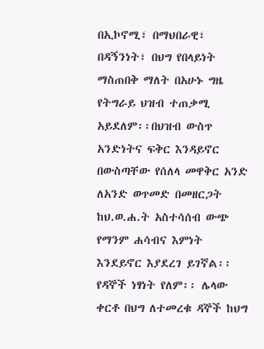በኢኮኖሚ፣ በማህበራዊ፣ በዳኝንነት፣ በህግ የበላይነት ማስጠበቅ ማለት በአሁኑ ግዜ የትግራይ ህዝብ ተጠቃሚ አይደለም፡፡በህዝብ ውስጥ አንድነትና ፍቅር እንዳይኖር በውስጣቸው የሰለላ መዋቅር አንድ ለአንድ ወጥመድ በመዘርጋት ከህ.ወ.ሐ.ት አስተሳሰብ ውጭ የማንም ሐሳብና እምነት እንደይኖር እያደረገ ይገኛል፡፡ የዳኞች ነፃነት የለም፡፡ ሌላው ቀርቶ በህግ ለተመረቁ ዳኞች ከህግ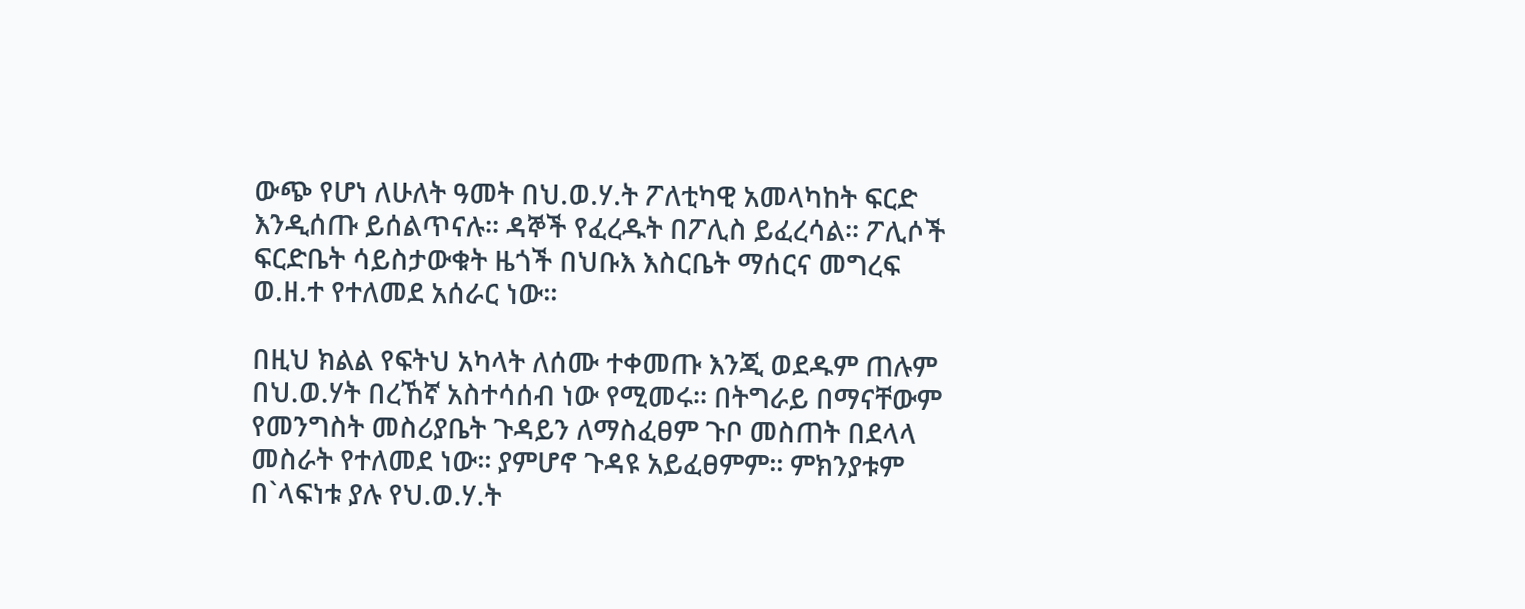ውጭ የሆነ ለሁለት ዓመት በህ.ወ.ሃ.ት ፖለቲካዊ አመላካከት ፍርድ እንዲሰጡ ይሰልጥናሉ፡፡ ዳኞች የፈረዱት በፖሊስ ይፈረሳል፡፡ ፖሊሶች ፍርድቤት ሳይስታውቁት ዜጎች በህቡእ እስርቤት ማሰርና መግረፍ ወ.ዘ.ተ የተለመደ አሰራር ነው፡፡

በዚህ ክልል የፍትህ አካላት ለሰሙ ተቀመጡ እንጂ ወደዱም ጠሉም በህ.ወ.ሃት በረኸኛ አስተሳሰብ ነው የሚመሩ፡፡ በትግራይ በማናቸውም የመንግስት መስሪያቤት ጉዳይን ለማስፈፀም ጉቦ መስጠት በደላላ መስራት የተለመደ ነው፡፡ ያምሆኖ ጉዳዩ አይፈፀምም፡፡ ምክንያቱም በ`ላፍነቱ ያሉ የህ.ወ.ሃ.ት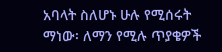አባላት ስለሆኑ ሁሉ የሚሰሩት ማነው፡ ለማን የሚሉ ጥያቄዎች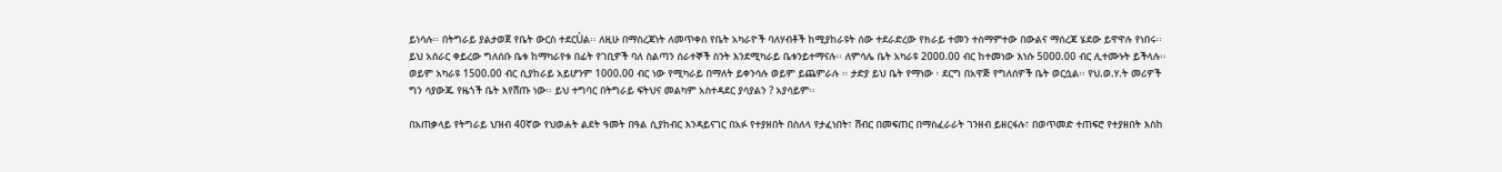ይነሳሉ፡፡ በትግራይ ያልታወጀ የቤት ውርስ ተደርÙል፡፡ ለዚሁ በማስረጃነት ለመጥቀስ የቤት አካራዮች ባለሃብቶች ከሚያከራዩት ሰው ተደራድረው የክራይ ተመን ተስማምተው በውልና ማሰረጃ ሄደው ይዋዋሉ የነበሩ፡፡ ይህ አሰራር ቀይረው ግለሰቡ ቤቱ ከማካራየቱ በፊት የገቢዎች ባለ ስልጣን ሰራተኞች ስንት እንደሚካራይ ቤቱንይተማናሉ፡፡ ለምሳሌ ቤት አካራዩ 2000.00 ብር ከተመነው እነሱ 5000.00 ብር ሊተሙኑት ይችላሉ፡፡ ወይም አካራዩ 1500.00 ብር ሲያከራይ አይሆንም 1000.00 ብር ነው የሚካራይ በማለት ይቀንሳሉ ወይም ይጨምራሉ ፡፡ ታድያ ይህ ቤት የማነው ፡ ደርግ በአዋጅ የግለሰዎች ቤት ወርሷል፡፡ የህ.ወ.ሃ.ት መሪዎች ግን ሳያውጁ የዜጎች ቤት እየሸጡ ነው፡፡ ይህ ተግባር በትግራይ ፍትህና መልካም አስተዳደር ያሳያልን ? አያሳይም፡፡

በአጠቃላይ የትግራይ ህዝብ 40ኛው የህወሐት ልደት ዓመት በዓል ሲያከብር እንዳይናገር በአፉ የተያዘበት በስለላ የታፈነበት፣ ሽብር በመፍጠር በማስፈራራት ገንዘብ ይዘርፋሉ፣ በወጥመድ ተጠፍሮ የተያዘበት እስከ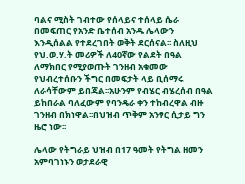ባልና ሚስት ገብተው የሰላይና ተሰላይ ሴራ በመፍጠር የአንድ ቤተሰብ አንዱ ሌላውን እንዲሰልል የተደረገበት ወቅት ደርሰናል፡፡ ስለዚህ የህ.ወ.ሃ.ት መሪዎች ለ40ኛው የልደት በዓል ለማክበር የሚያወጡት ገንዘብ አቁመው የህብረተሰቡን ችግር በመፍታት ላይ ቢሰማሩ ለራሳቸውም ይበጃል፡፡አሁንም የብሄር ብሄረሰብ በዓል ይከበራል ባለፈውም የባንዴራ ቀን ተከብረዋል ብዙ ገንዘብ በክነዋል፡፡በህዝብ ጥቅም አንፃር ሲታይ ግን ዜሮ ነው፡፡

ሌላው የትግራይ ህዝብ በ17 ዓመት የትግል ዘመን አምባገነኑን ወታደራዊ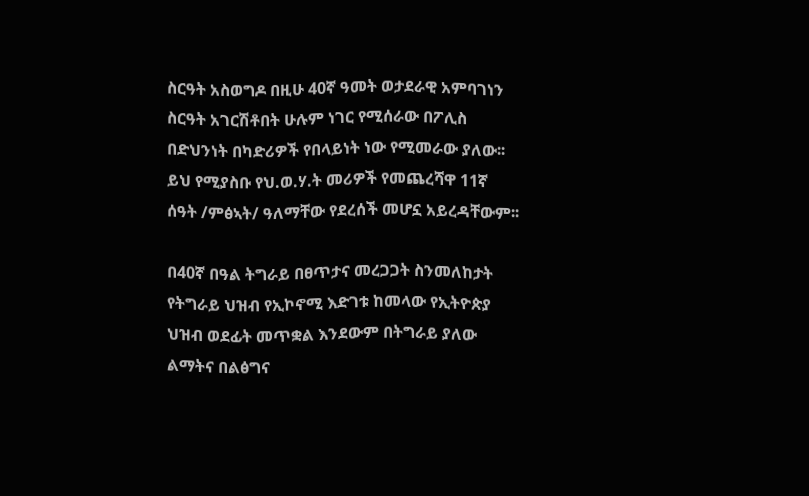ስርዓት አስወግዶ በዚሁ 40ኛ ዓመት ወታደራዊ አምባገነን ስርዓት አገርሽቶበት ሁሉም ነገር የሚሰራው በፖሊስ በድህንነት በካድሪዎች የበላይነት ነው የሚመራው ያለው፡፡ ይህ የሚያስቡ የህ.ወ.ሃ.ት መሪዎች የመጨረሻዋ 11ኛ ሰዓት /ምፅኣት/ ዓለማቸው የደረሰች መሆኗ አይረዳቸውም፡፡

በ40ኛ በዓል ትግራይ በፀጥታና መረጋጋት ስንመለከታት የትግራይ ህዝብ የኢኮኖሚ እድገቱ ከመላው የኢትዮጵያ ህዝብ ወደፊት መጥቋል እንደውም በትግራይ ያለው ልማትና በልፅግና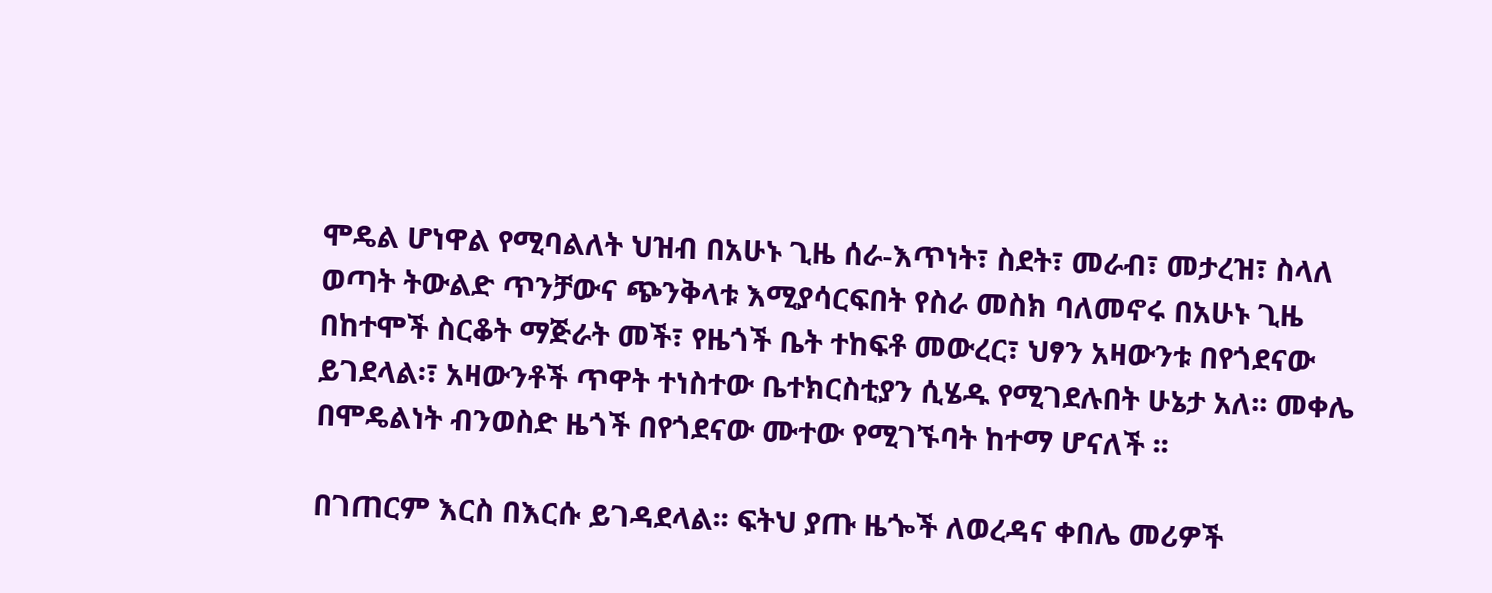ሞዴል ሆነዋል የሚባልለት ህዝብ በአሁኑ ጊዜ ሰራ-እጥነት፣ ስደት፣ መራብ፣ መታረዝ፣ ስላለ ወጣት ትውልድ ጥንቻውና ጭንቅላቱ እሚያሳርፍበት የስራ መስክ ባለመኖሩ በአሁኑ ጊዜ በከተሞች ስርቆት ማጅራት መች፣ የዜጎች ቤት ተከፍቶ መውረር፣ ህፃን አዛውንቱ በየጎደናው ይገደላል፡፣ አዛውንቶች ጥዋት ተነስተው ቤተክርስቲያን ሲሄዱ የሚገደሉበት ሁኔታ አለ፡፡ መቀሌ በሞዴልነት ብንወስድ ዜጎች በየጎደናው ሙተው የሚገኙባት ከተማ ሆናለች ፡፡

በገጠርም እርስ በእርሱ ይገዳደላል፡፡ ፍትህ ያጡ ዜጐች ለወረዳና ቀበሌ መሪዎች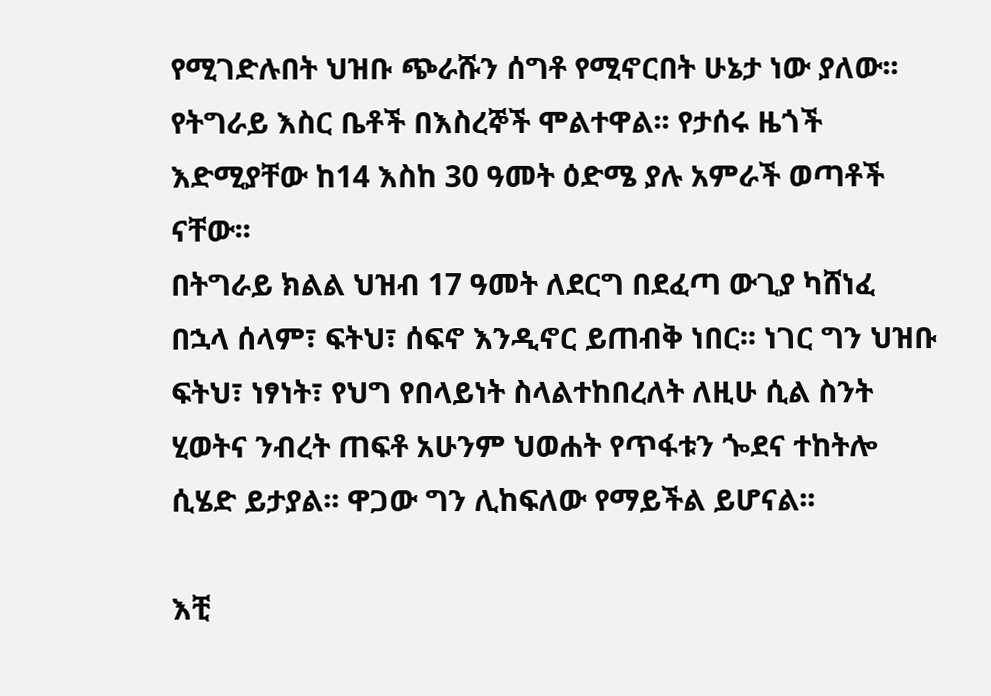የሚገድሉበት ህዝቡ ጭራሹን ሰግቶ የሚኖርበት ሁኔታ ነው ያለው፡፡ የትግራይ እስር ቤቶች በእስረኞች ሞልተዋል፡፡ የታሰሩ ዜጎች እድሚያቸው ከ14 እስከ 30 ዓመት ዕድሜ ያሉ አምራች ወጣቶች ናቸው፡፡
በትግራይ ክልል ህዝብ 17 ዓመት ለደርግ በደፈጣ ውጊያ ካሸነፈ በኋላ ሰላም፣ ፍትህ፣ ሰፍኖ እንዲኖር ይጠብቅ ነበር፡፡ ነገር ግን ህዝቡ ፍትህ፣ ነፃነት፣ የህግ የበላይነት ስላልተከበረለት ለዚሁ ሲል ስንት ሂወትና ንብረት ጠፍቶ አሁንም ህወሐት የጥፋቱን ጐደና ተከትሎ ሲሄድ ይታያል፡፡ ዋጋው ግን ሊከፍለው የማይችል ይሆናል፡፡

እቺ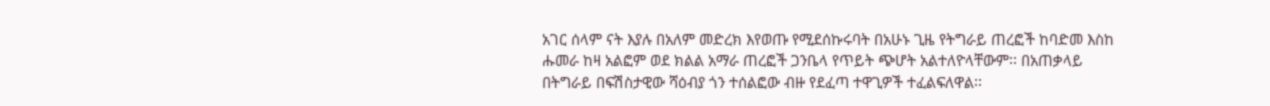አገር ሰላም ናት እያሉ በአለም መድረክ እየወጡ የሚደሰኩሩባት በአሁኑ ጊዜ የትግራይ ጠረፎች ከባድመ እስከ ሑመራ ከዛ አልፎም ወደ ክልል አማራ ጠረፎች ጋንቤላ የጥይት ጭሆት አልተለዮላቸውም፡፡ በአጠቃላይ በትግራይ በፍሽስታዊው ሻዕብያ ጎን ተሰልፎው ብዙ የደፈጣ ተዋጊዎች ተፈልፍለዋል፡፡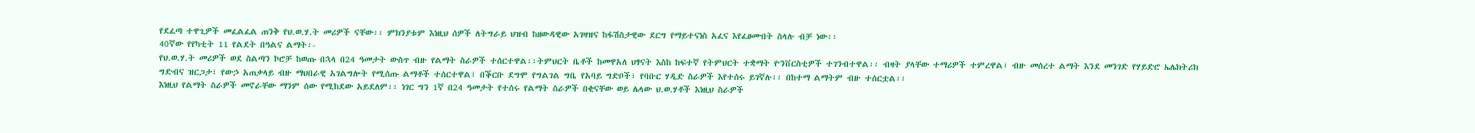የደፈጣ ተዋጊዎች መፈልፈል ጠንቅ የህ.ወ.ሃ.ት መሪዎች ናቸው፡፡ ምክንያቱም እነዚህ ሰዎች ለትግራይ ህዝብ ከዘውዳዊው አገዛዝና ከፋሽስታዊው ደርግ የማይተናነስ አፈና እየፈፀሙበት ስላሉ ብቻ ነው፡፡
40ኛው የየካቲት 11 የልደት በዓልና ልማት፡-
የህ.ወ.ሃ.ት መሪዎች ወደ ስልጣን ኮሮቻ ከወጡ በኋላ በ24 ዓመታት ውስጥ ብዙ የልማት ስራዎች ተሰርተዋል፡፡ትምህርት ቤቶች ከመዋአለ ህፃናት እስከ ከፍተኛ የትምህርት ተቋማት ዮንቨርስቲዎች ተገንብተዋል፡፡ ብዛት ያላቸው ተማሪዎች ተምረዋል፣ ብዙ መሰረተ ልማት እንደ መንገድ የሃይድሮ ኤሌክትሪክ ግድብና ዝርጋታ፣ የውኃ አጠቃላይ ብዙ ማህበራዊ አገልግሎት የሚሰጡ ልማቶች ተሰርተዋል፣ በቕርቡ ደግሞ የግልገል ግቤ የአባይ ግድቦች፣ የባቡር ሃዲድ ስራዎች እየተሰሩ ይገኛሉ፡፡ በከተማ ልማትም ብዙ ተሰርቷል፡፡
እነዚህ የልማት ስራዎች መኖራቸው ማንም ሰው የሚከደው አይደለም፡፡ ነገር ግን 1ኛ በ24 ዓመታት የተሰሩ የልማት ስራዎች በቂናቸው ወይ ሌላው ህ.ወ.ሃቶች እነዚህ ስራዎች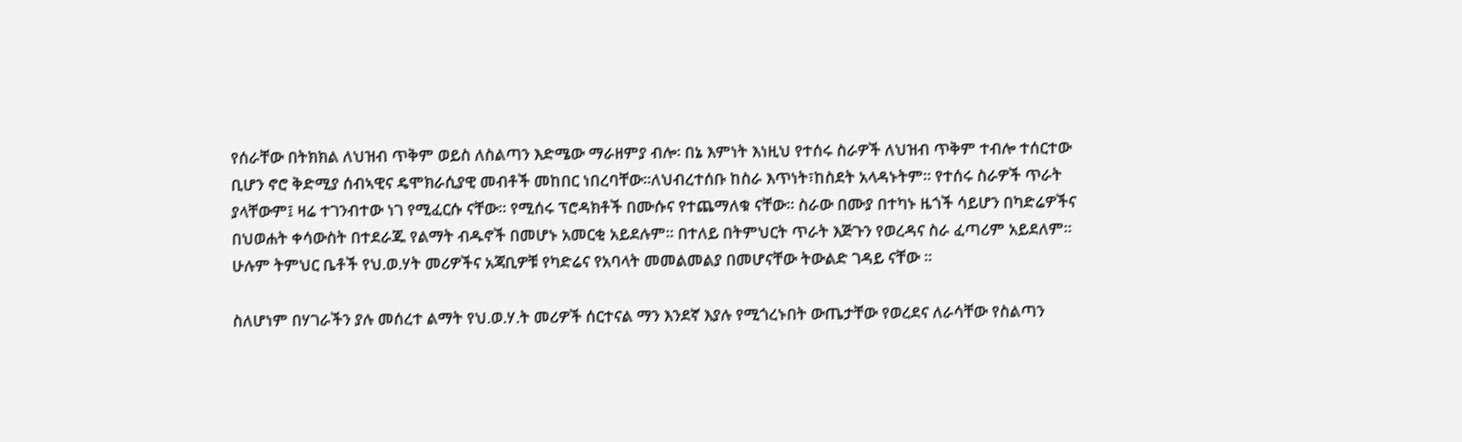የሰራቸው በትክክል ለህዝብ ጥቅም ወይስ ለስልጣን እድሜው ማራዘምያ ብሎ፡ በኔ እምነት እነዚህ የተሰሩ ስራዎች ለህዝብ ጥቅም ተብሎ ተሰርተው ቢሆን ኖሮ ቅድሚያ ሰብኣዊና ዴሞክራሲያዊ መብቶች መከበር ነበረባቸው፡፡ለህብረተሰቡ ከስራ እጥነት፣ከስደት አላዳኑትም፡፡ የተሰሩ ስራዎች ጥራት ያላቸውም፤ ዛሬ ተገንብተው ነገ የሚፈርሱ ናቸው፡፡ የሚሰሩ ፕሮዳክቶች በሙሱና የተጨማለቁ ናቸው፡፡ ስራው በሙያ በተካኑ ዜጎች ሳይሆን በካድሬዎችና በህወሐት ቀሳውስት በተደራጁ የልማት ብዱኖች በመሆኑ አመርቂ አይደሉም፡፡ በተለይ በትምህርት ጥራት እጅጉን የወረዳና ስራ ፈጣሪም አይደለም፡፡ ሁሉም ትምህር ቤቶች የህ.ወ.ሃት መሪዎችና አጃቢዎቹ የካድሬና የአባላት መመልመልያ በመሆናቸው ትውልድ ገዳይ ናቸው ፡፡

ስለሆነም በሃገራችን ያሉ መሰረተ ልማት የህ.ወ.ሃ.ት መሪዎች ሰርተናል ማን እንደኛ እያሉ የሚጎረኑበት ውጤታቸው የወረደና ለራሳቸው የስልጣን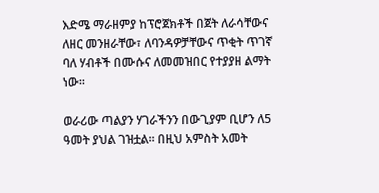እድሜ ማራዘምያ ከፕሮጀክቶች በጀት ለራሳቸውና ለዘር መንዘራቸው፣ ለባንዳዎቻቸውና ጥቂት ጥገኛ ባለ ሃብቶች በሙሱና ለመመዝበር የተያያዘ ልማት ነው፡፡

ወራሪው ጣልያን ሃገራችንን በውጊያም ቢሆን ለ5 ዓመት ያህል ገዝቷል፡፡ በዚህ አምስት አመት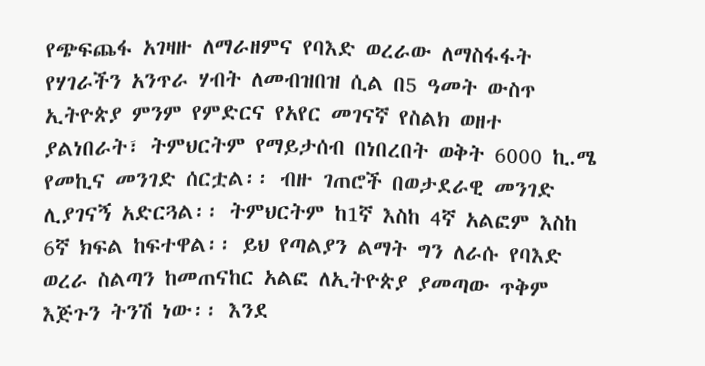የጭፍጨፋ አገዛዙ ለማራዘምና የባእድ ወረራው ለማስፋፋት የሃገራችን አንጥራ ሃብት ለመብዝበዝ ሲል በ5 ዓመት ውስጥ ኢትዮጵያ ምንም የምድርና የአየር መገናኛ የስልክ ወዘተ ያልነበራት፣ ትምህርትም የማይታሰብ በነበረበት ወቅት 6000 ኪ.ሜ የመኪና መንገድ ሰርቷል፡፡ ብዙ ገጠሮች በወታደራዊ መንገድ ሊያገናኝ አድርጓል፡፡ ትምህርትም ከ1ኛ እስከ 4ኛ አልፎም እስከ 6ኛ ክፍል ከፍተዋል፡፡ ይህ የጣልያን ልማት ግን ለራሱ የባእድ ወረራ ስልጣን ከመጠናከር አልፎ ለኢትዮጵያ ያመጣው ጥቅም እጅጉን ትንሽ ነው፡፡ እንደ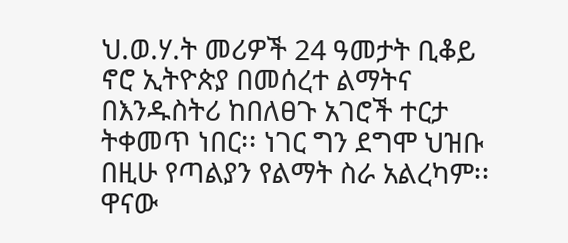ህ.ወ.ሃ.ት መሪዎች 24 ዓመታት ቢቆይ ኖሮ ኢትዮጵያ በመሰረተ ልማትና በእንዱስትሪ ከበለፀጉ አገሮች ተርታ ትቀመጥ ነበር፡፡ ነገር ግን ደግሞ ህዝቡ በዚሁ የጣልያን የልማት ስራ አልረካም፡፡ ዋናው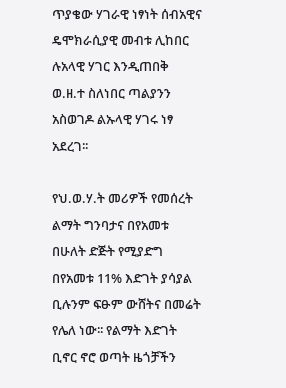ጥያቄው ሃገራዊ ነፃነት ሰብአዊና ዴሞክራሲያዊ መብቱ ሊከበር ሉአላዊ ሃገር እንዲጠበቅ ወ.ዘ.ተ ስለነበር ጣልያንን አስወገዶ ልኡላዊ ሃገሩ ነፃ አደረገ፡፡

የህ.ወ.ሃ.ት መሪዎች የመሰረት ልማት ግንባታና በየአመቱ በሁለት ድጅት የሚያድግ በየአመቱ 11% እድገት ያሳያል ቢሉንም ፍፁም ውሸትና በመሬት የሌለ ነው፡፡ የልማት እድገት ቢኖር ኖሮ ወጣት ዜጎቻችን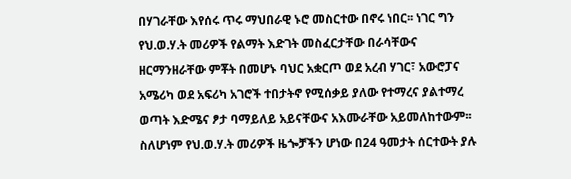በሃገራቸው እየሰሩ ጥሩ ማህበራዊ ኑሮ መስርተው በኖሩ ነበር፡፡ ነገር ግን የህ.ወ.ሃ.ት መሪዎች የልማት እድገት መስፈርታቸው በራሳቸውና ዘርማንዘራቸው ምቾት በመሆኑ ባህር አቋርጦ ወደ አረብ ሃገር፣ አውሮፓና አሜሪካ ወደ አፍሪካ አገሮች ተበታትኖ የሚሰቃይ ያለው የተማረና ያልተማረ ወጣት እድሜና ፆታ ባማይለይ አይናቸውና አእሙራቸው አይመለከተውም፡፡ ስለሆነም የህ.ወ.ሃ.ት መሪዎች ዜጐቻችን ሆነው በ24 ዓመታት ሰርተውት ያሉ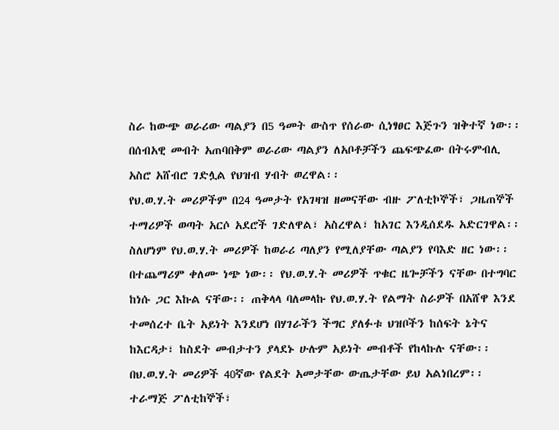ስራ ከውጭ ወራሪው ጣልያን በ5 ዓመት ውስጥ የሰራው ሲነፃፀር እጅጉን ዝቅተኛ ነው፡፡ በሰብአዊ መብት አጠባበቅም ወራሪው ጣልያን ለአቦቶቻችን ጨፍጭፈው በትሩምብሊ አስሮ አሸብሮ ገድሏል የህዝብ ሃብት ወረዋል፡፡
የህ.ወ.ሃ.ት መሪዎችም በ24 ዓመታት የአገዛዝ ዘመናቸው ብዙ ፖለቲኮኞች፣ ጋዜጠኞች ተማሪዎች ወጣት አርሶ አደሮች ገድለዋል፣ አስረዋል፣ ከአገር እንዲሰደዱ አድርገዋል፡፡ ስለሆነም የህ.ወ.ሃ.ት መሪዎች ከወራሪ ጣለያን የሚለያቸው ጣልያን የባእድ ዘር ነው፡፡ በተጨማሪም ቀለሙ ነጭ ነው፡፡ የህ.ወ.ሃ.ት መሪዎች ጥቁር ዜጐቻችን ናቸው በተግባር ከነሱ ጋር እኩል ናቸው፡፡ ጠቅላላ ባለመላኩ የህ.ወ.ሃ.ት የልማት ስራዎች በአሸዋ እንደ ተመሰረተ ቤት አይነት እንደሆነ በሃገራችን ችግር ያለፉቱ ህዝቦችን ከሰፍት ኔትና ከእርዳታ፣ ከስደት መብታተን ያላደኑ ሁሉም አይነት መብቶች የከላኩሉ ናቸው፡፡
በህ.ወ.ሃ.ት መሪዎች 40ኛው የልደት አመታቸው ውጤታቸው ይህ አልነበረም፡፡ ተራማጅ ፖለቲከኞች፣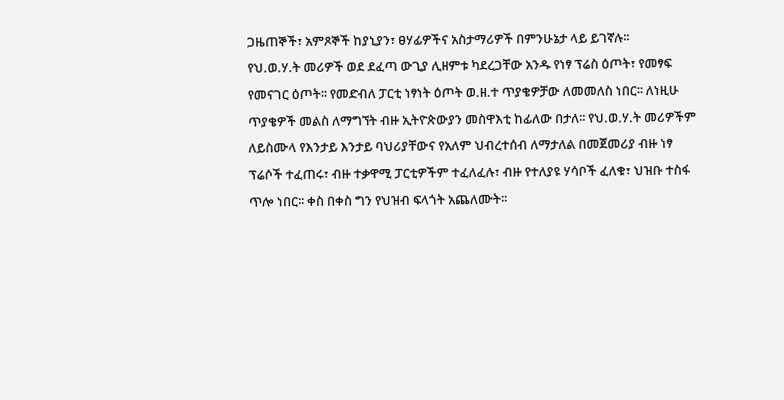ጋዜጠኞች፣ አምጾኞች ከያኒያን፣ ፀሃፊዎችና አስታማሪዎች በምንሁኔታ ላይ ይገኛሉ፡፡
የህ.ወ.ሃ.ት መሪዎች ወደ ደፈጣ ውጊያ ሊዘምቱ ካደረጋቸው አንዱ የነፃ ፕሬስ ዕጦት፣ የመፃፍ የመናገር ዕጦት፡፡ የመድብለ ፓርቲ ነፃነት ዕጦት ወ.ዘ.ተ ጥያቄዎቻው ለመመለስ ነበር፡፡ ለነዚሁ ጥያቄዎች መልስ ለማግኘት ብዙ ኢትዮጵውያን መስዋእቲ ከፊለው በታለ፡፡ የህ.ወ.ሃ.ት መሪዎችም ለይስሙላ የእንታይ እንታይ ባህሪያቸውና የአለም ህብረተሰብ ለማታለል በመጀመሪያ ብዙ ነፃ ፕሬሶች ተፈጠሩ፣ ብዙ ተቃዋሚ ፓርቲዎችም ተፈለፈሉ፣ ብዙ የተለያዩ ሃሳቦች ፈለቁ፣ ህዝቡ ተስፋ ጥሎ ነበር፡፡ ቀስ በቀስ ግን የህዝብ ፍላጎት አጨለሙት፡፡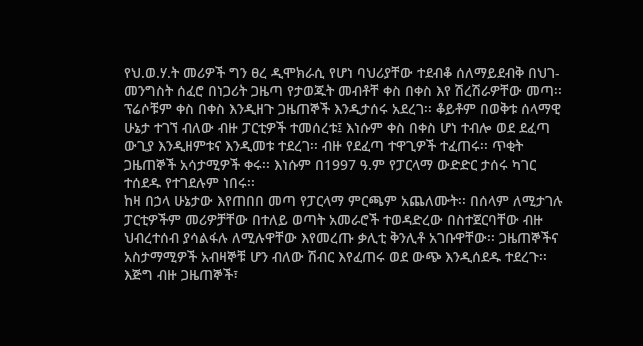የህ.ወ.ሃ.ት መሪዎች ግን ፀረ ዲሞክራሲ የሆነ ባህሪያቸው ተደብቆ ሰለማይደብቅ በህገ-መንግስት ሰፈሮ በነጋሪት ጋዜጣ የታወጁት መብቶቸ ቀስ በቀስ እየ ሽረሽራዎቸው መጣ፡፡ ፕሬሶቹም ቀስ በቀስ እንዲዘጉ ጋዜጠኞች እንዲታሰሩ አደረገ፡፡ ቆይቶም በወቅቱ ሰላማዊ ሁኔታ ተገኘ ብለው ብዙ ፓርቲዎች ተመሰረቱ፤ እነሱም ቀስ በቀስ ሆነ ተብሎ ወደ ደፈጣ ውጊያ እንዲዘምቱና እንዲመቱ ተደረገ፡፡ ብዙ የደፈጣ ተዋጊዎች ተፈጠሩ፡፡ ጥቂት ጋዜጠኞች አሳታሚዎች ቀሩ፡፡ እነሱም በ1997 ዓ.ም የፓርላማ ውድድር ታሰሩ ካገር ተሰደዱ የተገደሉም ነበሩ፡፡
ከዛ በኃላ ሁኔታው እየጠበበ መጣ የፓርላማ ምርጫም አጨለሙት፡፡ በሰላም ለሚታገሉ ፓርቲዎችም መሪዎቻቸው በተለይ ወጣት አመራሮች ተወዳድረው በስተጀርባቸው ብዙ ህብረተሰብ ያሳልፋሉ ለሚሉዋቸው እየመረጡ ቃሊቲ ቅንሊቶ አገቡዋቸው፡፡ ጋዜጠኞችና አስታማሚዎች አብዛኞቹ ሆን ብለው ሽብር እየፈጠሩ ወደ ውጭ እንዲሰደዱ ተደረጉ፡፡ እጅግ ብዙ ጋዜጠኞች፣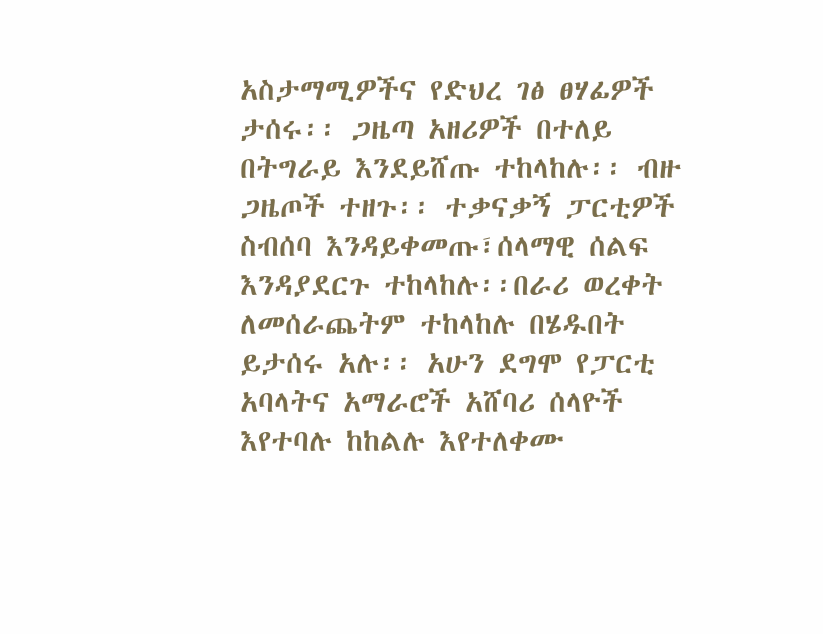አስታማሚዎችና የድህረ ገፅ ፀሃፊዎች ታሰሩ፡፡ ጋዜጣ አዘሪዎች በተለይ በትግራይ እንደይሸጡ ተከላከሉ፡፡ ብዙ ጋዜጦች ተዘጉ፡፡ ተቃናቃኝ ፓርቲዎች ስብሰባ እንዳይቀመጡ፣ሰላማዊ ሰልፍ እንዳያደርጉ ተከላከሉ፡፡በራሪ ወረቀት ለመሰራጨትም ተከላከሉ በሄዱበት ይታሰሩ አሉ፡፡ አሁን ደግሞ የፓርቲ አባላትና አማራሮች አሸባሪ ሰላዮች እየተባሉ ከከልሉ እየተለቀሙ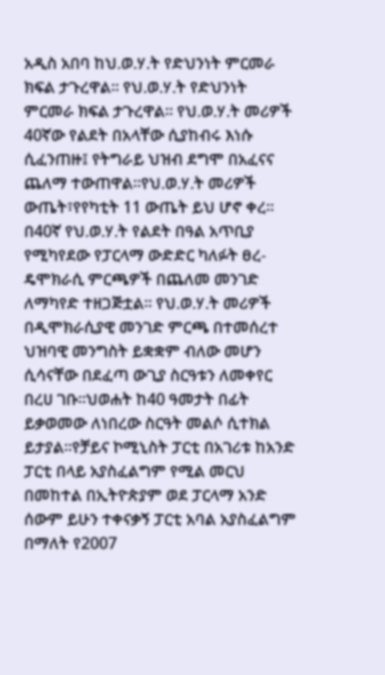አዲስ አበባ ከህ.ወ.ሃ.ት የድህንነት ምርመራ ክፍል ታጉረዋል፡፡ የህ.ወ.ሃ.ት የድህንነት ምርመራ ክፍል ታጉረዋል፡፡ የህ.ወ.ሃ.ት መሪዎች 40ኛው የልደት በአላቸው ሲያከብሩ እነሱ ሲፈንጠዙ፤ የትግራይ ህዝብ ደግሞ በአፈናና ጨለማ ተውጠዋል፡፡የህ.ወ.ሃ.ት መሪዎች ውጤት፣የየካቲት 11 ውጤት ይህ ሆኖ ቀረ፡፡
በ40ኛ የህ.ወ.ሃ.ት የልደት በዓል አጥቢያ የሚካየደው የፓርላማ ውድድር ካለፉት ፀረ-ዴሞክራሲ ምርጫዎች በጨለመ መንገድ ለማካየድ ተዘጋጅቷል፡፡ የህ.ወ.ሃ.ት መሪዎች በዲሞክራሲያዊ መንገድ ምርጫ በተመሰረተ ህዝባዊ መንግስት ይቋቋም ብለው መሆን ሲሳናቸው በደፈጣ ውጊያ ስርዓቱን ለመቀየር በረሀ ገቡ፡፡ህወሐት ከ40 ዓመታት በፊት ይቃወመው ለነበረው ስርዓት መልሶ ሲተክል ይታያል፡፡የቻይና ኮሚኒስት ፓርቲ በአገሪቱ ከአንድ ፓርቲ በላይ አያስፈልግም የሚል መርህ በመከተል በኢትዮጵያም ወደ ፓርላማ አንድ ሰውም ይሁን ተቀናቃኝ ፓርቲ አባል አያስፈልግም በማለት የ2007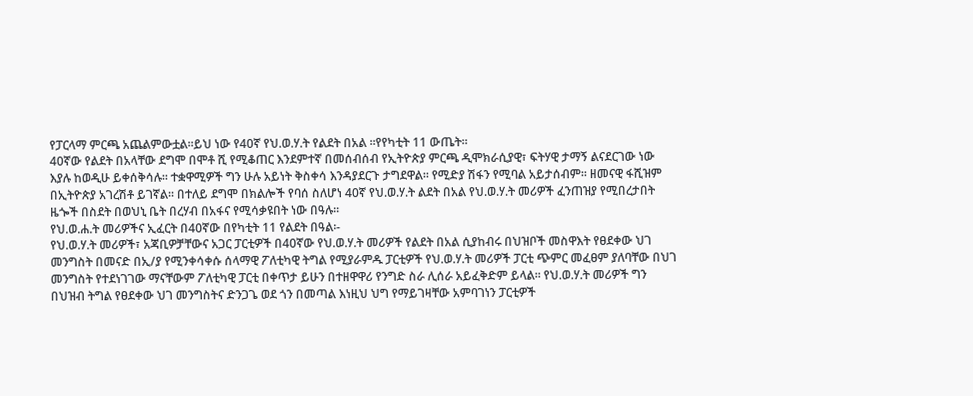የፓርላማ ምርጫ አጨልምውቷል፡፡ይህ ነው የ40ኛ የህ.ወ.ሃ.ት የልደት በአል ፡፡የየካቲት 11 ውጤት፡፡
40ኛው የልደት በአላቸው ደግሞ በሞቶ ሺ የሚቆጠር እንደምተኛ በመሰብሰብ የኢትዮጵያ ምርጫ ዲሞክራሲያዊ፣ ፍትሃዊ ታማኝ ልናደርገው ነው እያሉ ከወዲሁ ይቀሰቅሳሉ፡፡ ተቋዋሚዎች ግን ሁሉ አይነት ቅስቀሳ እንዳያደርጉ ታግደዋል፡፡ የሚድያ ሽፋን የሚባል አይታሰብም፡፡ ዘመናዊ ፋሺዝም በኢትዮጵያ አገረሽቶ ይገኛል፡፡ በተለይ ደግሞ በክልሎች የባሰ ስለሆነ 40ኛ የህ.ወ.ሃ.ት ልደት በአል የህ.ወ.ሃ.ት መሪዎች ፈንጠዝያ የሚበረታበት ዜጐች በስደት በወህኒ ቤት በረሃብ በአፋና የሚሳቃዩበት ነው በዓሉ፡፡
የህ.ወ.ሐ.ት መሪዎችና ኢፈርት በ40ኛው በየካቲት 11 የልደት በዓል፡-
የህ.ወ.ሃ.ት መሪዎች፣ አጃቢዎቻቸውና አጋር ፓርቲዎች በ40ኛው የህ.ወ.ሃ.ት መሪዎች የልደት በአል ሲያከብሩ በህዝቦች መስዋእት የፀደቀው ህገ መንግስት በመናድ በኢ/ያ የሚንቀሳቀሱ ሰላማዊ ፖለቲካዊ ትግል የሚያራምዱ ፓርቲዎች የህ.ወ.ሃ.ት መሪዎች ፓርቲ ጭምር መፈፀም ያለባቸው በህገ መንግስት የተደነገገው ማናቸውም ፖለቲካዊ ፓርቲ በቀጥታ ይሁን በተዘዋዋሪ የንግድ ስራ ሊሰራ አይፈቅድም ይላል፡፡ የህ.ወ.ሃ.ት መሪዎች ግን በህዝብ ትግል የፀደቀው ህገ መንግስትና ድንጋጌ ወደ ጎን በመጣል እነዚህ ህግ የማይገዛቸው አምባገነን ፓርቲዎች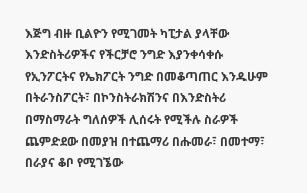እጅግ ብዙ ቢልዮን የሚገመት ካፒታል ያላቸው እንድስትሪዎችና የችርቻሮ ንግድ እያንቀሳቀሱ የኢንፖርትና የኤክፖርት ንግድ በመቆጣጠር እንዱሁም በትራንስፖርት፣ በኮንስትራክሽንና በእንድስትሪ በማስማራት ግለሰዎች ሊሰሩት የሚችሉ ስራዎች ጨምድደው በመያዝ በተጨማሪ በሑመራ፣ በመተማ፣ በራያና ቆቦ የሚገኜው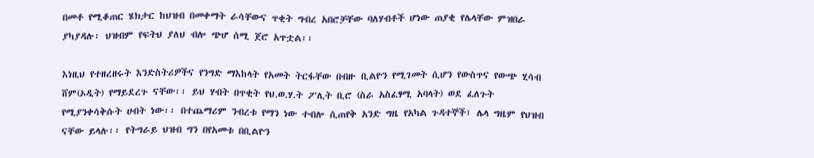በመቶ የሚቆጠር ሄክታር ከህዝብ በመቀማት ራሳቸውና ጥቂት ግብረ አበሮቻቸው ባለሃብቶች ሆነው ጠያቂ የሌላቸው ምዝበራ ያካያዳሉ፡ ህዝብም የፍትህ ያለህ ብሎ ጭሆ ሰሚ ጀሮ አጥቷል፡፡

እነዚህ የተዘረዘሩት እንድስትሪዎችና የንግድ ማእከላት የአመት ትርፋቸው በብዙ ቢልዮን የሚገመት ሲሆን የውስጥና የውጭ ሂሳብ ሸም(ኦዲት) የማይደረጉ ናቸው፡፡ ይህ ሃብት በጥቂት የህ.ወ.ሃ.ት ፖሊት ቢሮ (ስራ አስፈፃሚ አባላት) ወደ ፈለጉት የሚያንቀሳቅሱት ሀብት ነው፡፡ በተጨማሪም ንብረቱ የማን ነው ተብሎ ሲጠየቅ አንድ ግዜ የአካል ጉዳተኞች፣ ሌላ ግዜም የህዝብ ናቸው ይላሉ፡፡ የትግራይ ህዝብ ግን በየአመቱ በቢልዮን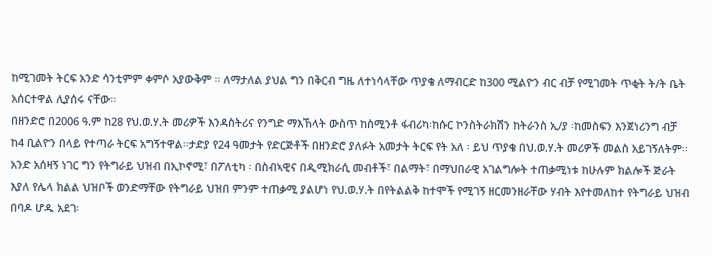ከሚገመት ትርፍ አንድ ሳንቲምም ቀምሶ አያውቅም ፡፡ ለማታለል ያህል ግን በቅርብ ግዜ ለተነሳላቸው ጥያቄ ለማብርድ ከ300 ሚልዮን ብር ብቻ የሚገመት ጥቂት ት/ት ቤት አሰርተዋል ሊያሰሩ ናቸው፡፡
በዘንድሮ በ2006 ዓ.ም ከ28 የህ.ወ.ሃ.ት መሪዎች እንዳስትሪና የንግድ ማእኸላት ውስጥ ከስሚንቶ ፋብሪካ፡ከሱር ኮንስትራክሽን ከትራንስ ኢ/ያ ፡ከመስፍን እንጀነሪንግ ብቻ ከ4 ቢልዮን በላይ የተጣራ ትርፍ አግኝተዋል፡፡ታድያ የ24 ዓመታት የድርጅቶች በዘንድሮ ያለፉት አመታት ትርፍ የት አለ ፡ ይህ ጥያቄ በህ.ወ.ሃ.ት መሪዎች መልስ አይገኝለትም፡፡ አንድ አሰዛኝ ነገር ግን የትግራይ ህዝብ በኢኮኖሚ፣ በፖለቲካ ፡ በስብኣዊና በዲሚክራሲ መብቶች፣ በልማት፣ በማህበራዊ አገልግሎት ተጠቃሚነቱ ከሁሉም ክልሎች ጅራት እያለ የሌላ ክልል ህዝቦች ወንድማቸው የትግራይ ህዝበ ምንም ተጠቃሚ ያልሆነ የህ.ወ.ሃ.ት በየትልልቅ ከተሞች የሚገኝ ዘርመንዘራቸው ሃብት እየተመለከተ የትግራይ ህዝብ በባዶ ሆዱ አደገ፡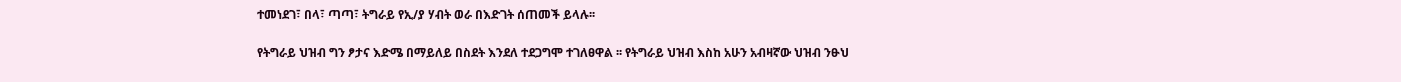ተመነደገ፣ በላ፣ ጣጣ፣ ትግራይ የኢ/ያ ሃብት ወራ በእድገት ሰጠመች ይላሉ፡፡

የትግራይ ህዝብ ግን ፆታና እድሜ በማይለይ በስደት እንደለ ተደጋግሞ ተገለፀዋል ፡፡ የትግራይ ህዝብ እስከ አሁን አብዛኛው ህዝብ ንፁህ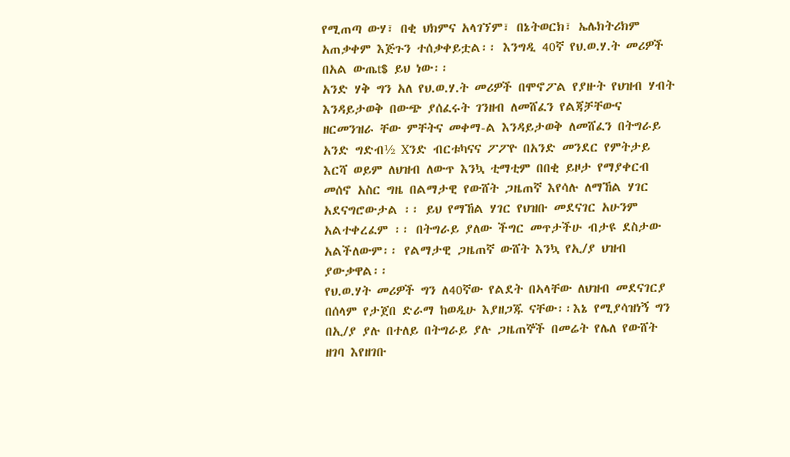የሚጠጣ ውሃ፣ በቂ ህክምና አላገኘም፣ በኔትወርክ፣ ኤሌክትሪክም አጠቃቀም እጅጉን ተሰቃቀይቷል፡፡ እንግዲ 40ኛ የህ.ወ.ሃ.ት መሪዎች በአል ውጤt$ ይህ ነው፡፡
አንድ ሃቅ ግን አለ የህ.ወ.ሃ.ት መሪዎች በሞኖፖል የያዙት የህዝብ ሃብት እንዳይታወቅ በውጭ ያሰፈሩት ገንዘብ ለመሸፈን የልጃቻቸውና ዘርመንዝራ ቸው ምቸትና መቀማ-ል እንዳይታወቅ ለመሸፈን በትግራይ አንድ ግድብ½ Xንድ ብርቱካናና ፖፖዮ በአንድ መንደር የምትታይ እርሻ ወይም ለህዝብ ለውጥ እንኳ ቲማቲም በበቂ ይዞታ የማያቀርብ መሰኖ አስር ግዜ በልማታዊ የውሸት ጋዜጠኛ እየሳሉ ለማኸል ሃገር አደናግሮውታል ፡፡ ይህ የማኸል ሃገር የህዝቡ መደናገር አሁንም አልተቀረፈም ፡፡ በትግራይ ያለው ችግር መጥታችሁ ብታዩ ደስታው አልችለውም፡፡ የልማታዊ ጋዜጠኛ ውሸት እንኳ የኢ/ያ ህዝብ ያውቃዋል፡፡
የህ.ወ.ሃት መሪዎች ግን ለ40ኛው የልደት በኣላቸው ለህዝብ መደናገርያ በሰላም የታጀበ ድራማ ከወዲሁ እያዘጋጁ ናቸው፡፡እኔ የሚያሳዝነኝ ግን በኢ/ያ ያሉ በተለይ በትግራይ ያሉ ጋዜጠኞች በመሬት የሌለ የውሸት ዘገባ እየዘገቡ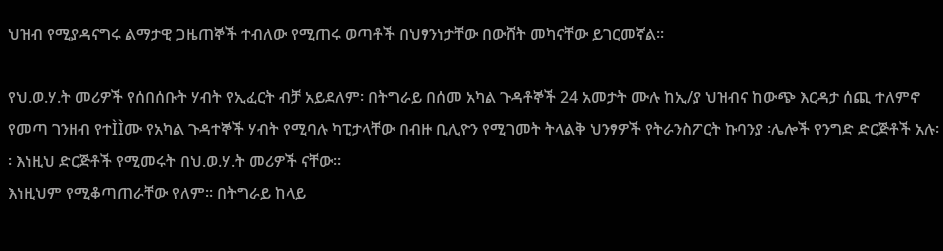ህዝብ የሚያዳናግሩ ልማታዊ ጋዜጠኞች ተብለው የሚጠሩ ወጣቶች በህፃንነታቸው በውሸት መካናቸው ይገርመኛል፡፡

የህ.ወ.ሃ.ት መሪዎች የሰበሰቡት ሃብት የኢፈርት ብቻ አይደለም፡ በትግራይ በሰመ አካል ጉዳቶኞች 24 አመታት ሙሉ ከኢ/ያ ህዝብና ከውጭ እርዳታ ሰጪ ተለምኖ የመጣ ገንዘብ የተÌÌሙ የአካል ጉዳተኞች ሃብት የሚባሉ ካፒታላቸው በብዙ ቢሊዮን የሚገመት ትላልቅ ህንፃዎች የትራንስፖርት ኩባንያ ፡ሌሎች የንግድ ድርጅቶች አሉ፡፡ እነዚህ ድርጅቶች የሚመሩት በህ.ወ.ሃ.ት መሪዎች ናቸው፡፡
እነዚህም የሚቆጣጠራቸው የለም፡፡ በትግራይ ከላይ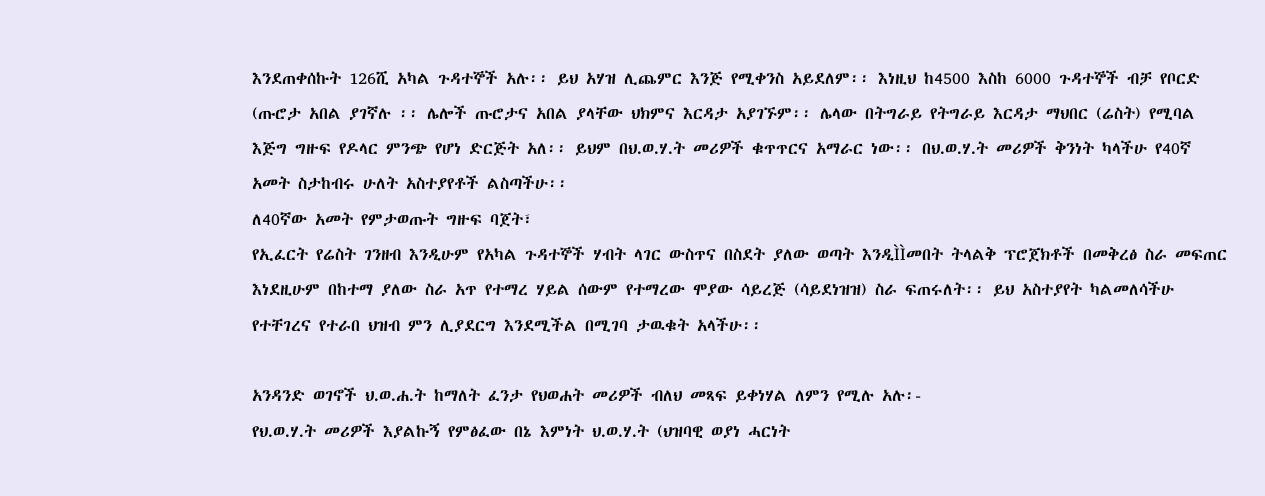እንደጠቀሰኩት 126ሺ አካል ጉዳተኞች አሉ፡፡ ይህ አሃዝ ሊጨምር እንጅ የሚቀንስ አይደለም፡፡ እነዚህ ከ4500 እስከ 6000 ጉዳተኞች ብቻ የቦርድ (ጡሮታ አበል ያገኛሉ ፡፡ ሌሎች ጡሮታና አበል ያላቸው ህክምና እርዳታ አያገኙም፡፡ ሌላው በትግራይ የትግራይ እርዳታ ማህበር (ሬስት) የሚባል እጅግ ግዙፍ የዶላር ምንጭ የሆነ ድርጅት አለ፡፡ ይህም በህ.ወ.ሃ.ት መሪዎች ቁጥጥርና አማራር ነው፡፡ በህ.ወ.ሃ.ት መሪዎች ቅንነት ካላችሁ የ40ኛ አመት ስታከብሩ ሁለት አስተያየቶች ልስጣችሁ፡፡
ለ40ኛው አመት የምታወጡት ግዙፍ ባጀት፣
የኢፈርት የሬስት ገንዘብ እንዲሁም የአካል ጉዳተኞች ሃብት ላገር ውስጥና በስደት ያለው ወጣት እንዲÌÌመበት ትላልቅ ፕሮጀክቶች በመቅረፅ ስራ መፍጠር እነደዚሁም በከተማ ያለው ስራ አጥ የተማረ ሃይል ሰውም የተማረው ሞያው ሳይረጅ (ሳይደነዝዝ) ስራ ፍጠሩለት፡፡ ይህ አስተያየት ካልመለሳችሁ የተቸገረና የተራበ ህዝብ ምን ሊያደርግ እንደሚችል በሚገባ ታዉቁት አላችሁ፡፡

አንዳንድ ወገኖች ህ.ወ.ሐ.ት ከማለት ፈንታ የህወሐት መሪዎች ብለህ መጻፍ ይቀነሃል ለምን የሚሉ አሉ፡-
የህ.ወ.ሃ.ት መሪዎች እያልኩኝ የምፅፈው በኔ እምነት ህ.ወ.ሃ.ት (ህዝባዊ ወያነ ሓርነት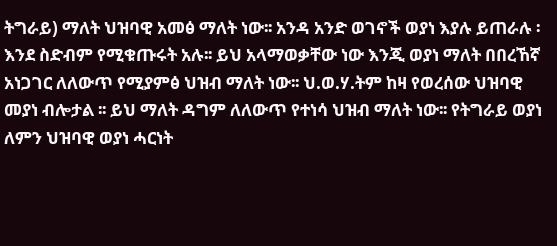ትግራይ) ማለት ህዝባዊ አመፅ ማለት ነው፡፡ አንዳ አንድ ወገኖች ወያነ እያሉ ይጠራሉ ፡ እንደ ስድብም የሚቁጡሩት አሉ፡፡ ይህ አላማወቃቸው ነው እንጂ ወያነ ማለት በበረኸኛ አነጋገር ለለውጥ የሚያምፅ ህዝብ ማለት ነው፡፡ ህ.ወ.ሃ.ትም ከዛ የወረሰው ህዝባዊ መያነ ብሎታል ፡፡ ይህ ማለት ዳግም ለለውጥ የተነሳ ህዝብ ማለት ነው፡፡ የትግራይ ወያነ ለምን ህዝባዊ ወያነ ሓርነት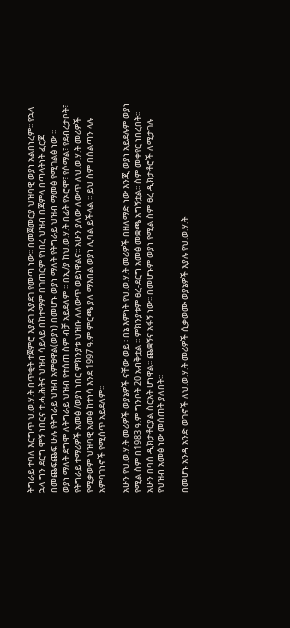ትግራይ ተባለ እርግጥ ህ.ወ.ሃ.ት በጥቂት ተጀምሮ እያደገ እያደገ የመጣ ነው፡፡ በመጀመርያ ህዝባዊ ወያነ አልበነረም፡፡ የኋላ ኋላ ግን ደርግ ሞኝ ነበርና ተ.ሓ.ሕትና ህዝብ ሳይላይ በከተማም በገጠርም የነበረ ህዝብ በጃምላ በጣላትነት ፈርጆ በመጨፍጨፍ ሁሉ የትግራይ ህዝብ አምፀዋል(ወያነ) በመሆኑ ወያነ ማለት የትግራይ ህዝብ ማመፅ የሚገልፅ ነው ፡፡
ወያነ ማለት ደግሞ ለትግራይ ህዝብ የተሰጠ ስም ብቻ አይደለም ፡፡ በኢ/ያ ከህ.ወ.ሃ.ት በፊት የኦሮሞ፣ የሶማል፣ የደብረታቦት፣ የትግራይ ተማሪዎች አመፅ /ወያነ ነበር ምክንያቱ ህዝቡ ለለውጥ ወይነዋልና፡፡ አሁን ያለው ለውጥ ለህ.ወ.ሃ.ት መሪዎች የሚቃወም ህዝባዊ አመፅ ከተነሳ እንደ 1997 ዓ.ም ምርጫ ያለ ማእበል ወያነ ሊባል ይችላል ፡፡ ይህ ስም በሰልጣን ላሉ አምባገነኖች የሚሰጥ አይደለም፡፡

አሁን የህ.ወ.ሃ.ት መሪዎች ወያኔዎች ናቸው ወይ ፡ በኔ እምነት የህ.ወ.ሃ.ት መሪዎች በዘለማድ ነው እንጂ ወያነ አይደሉም ወያነ የሚል ስም በ1983 ዓ.ም ግንቦት 20 አብቅቷል ፡፡ ምክንያቱም ፀረ-ደርግ አመፅ መቋጫ አግኝቷል፡፡ ስም መቀየር ነበረበት፡፡ አሁን በባሰ ዲክታቶርያል ስርአት ሆነዋል፡፡ ጨቋኝና አፋኝ ነው፡፡ በመሆኑም ወያነ የሚል ስም ፀረ ዲክታቶሮች ለሚታገሉ የህዝብ አመፅ ነው መሰጠት ያለበት፡፡

በመሆኑ አንዳ አንድ ወገኖች ለህ.ወ.ሃ.ት መሪዎች ሲቃወሙ ወያኔዎች እያሉ የህ.ወ.ሃ.ት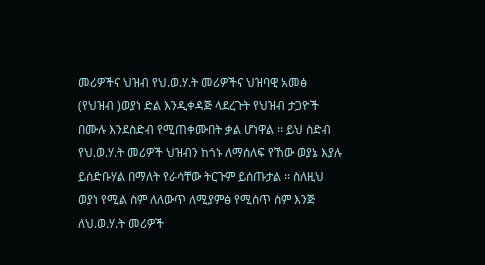መሪዎችና ህዝብ የህ.ወ.ሃ.ት መሪዎችና ህዝባዊ አመፅ (የህዝብ )ወያነ ድል እንዲቀዳጅ ላደረጉት የህዝብ ታጋዮች በሙሉ እንደስድብ የሚጠቀሙበት ቃል ሆነዋል ፡፡ ይህ ስድብ የህ.ወ.ሃ.ት መሪዎች ህዝብን ከጎኑ ለማሰለፍ የኸው ወያኔ እያሉ ይሰድቡሃል በማለት የራሳቸው ትርጉም ይሰጡታል ፡፡ ስለዚህ ወያነ የሚል ስም ለለውጥ ለሚያምፅ የሚሰጥ ስም እንጅ ለህ.ወ.ሃ.ት መሪዎች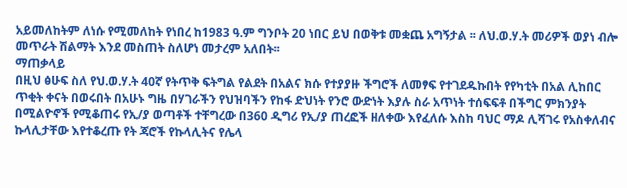አይመለከትም ለነሱ የሚመለከት የነበረ ከ1983 ዓ.ም ግንቦት 20 ነበር ይህ በወቅቱ መቋጨ አግኝታል ፡፡ ለህ.ወ.ሃ.ት መሪዎች ወያነ ብሎ መጥራት ሽልማት እንደ መስጠት ስለሆነ መታረም አለበት፡፡
ማጠቃላይ
በዚህ ፅሁፍ ስለ የህ.ወ.ሃ.ት 40ኛ የትጥቅ ፍትግል የልደት በአልና ክሱ የተያያዙ ችግሮች ለመፃፍ የተገደዱኩበት የየካቲት በአል ሊከበር ጥቂት ቀናት በወሩበት በአሁኑ ግዜ በሃገራችን የህዝባችን የከፋ ድህነት የንሮ ውድነት እያሉ ስራ አጥነት ተሰፍፍቶ በችግር ምክንያት በሚልዮኖች የሚቆጠሩ የኢ/ያ ወጣቶች ተቸግረው በ360 ዲግሪ የኢ/ያ ጠረፎች ዘለቀው እየፈለሱ እስከ ባህር ማዶ ሊሻገሩ የአስቀለብና ኩላሊታቸው እየተቆረጡ የት ጃሮች የኩላሊትና የሌላ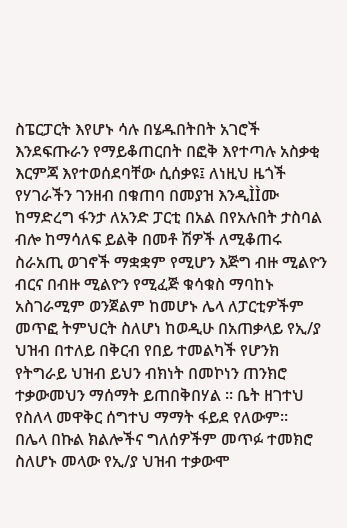ስፔርፓርት እየሆኑ ሳሉ በሄዱበትበት አገሮች እንደፍጡራን የማይቆጠርበት በፎቅ እየተጣሉ አስቃቂ እርምጃ እየተወሰደባቸው ሲሰቃዩ፤ ለነዚህ ዜጎች የሃገራችን ገንዘብ በቁጠባ በመያዝ እንዲÌÌሙ ከማድረግ ፋንታ ለአንድ ፓርቲ በአል በየአሉበት ታስባል ብሎ ከማሳለፍ ይልቅ በመቶ ሽዎች ለሚቆጠሩ ስራአጢ ወገኖች ማቋቋም የሚሆን እጅግ ብዙ ሚልዮን ብርና በብዙ ሚልዮን የሚፈጅ ቁሳቁስ ማባከኑ አስገራሚም ወንጀልም ከመሆኑ ሌላ ለፓርቲዎችም መጥፎ ትምህርት ስለሆነ ከወዲሁ በአጠቃላይ የኢ/ያ ህዝብ በተለይ በቅርብ የበይ ተመልካች የሆንክ የትግራይ ህዝብ ይህን ብክነት በመኮነን ጠንክሮ ተቃውመህን ማሰማት ይጠበቅበሃል ፡፡ ቤት ዘገተህ የስለላ መዋቅር ሰግተህ ማማት ፋይደ የለውም፡፡
በሌላ በኩል ክልሎችና ግለሰዎችም መጥፉ ተመክሮ ስለሆኑ መላው የኢ/ያ ህዝብ ተቃውሞ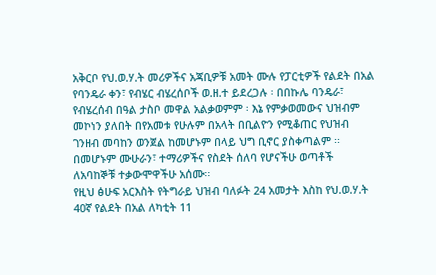አቅርቦ የህ.ወ.ሃ.ት መሪዎችና አጃቢዎቹ አመት ሙሉ የፓርቲዎች የልደት በአል የባንዴራ ቀን፣ የብሄር ብሄረሰቦች ወ.ዘ.ተ ይደረጋሉ ፡ በበኩሌ ባንዴራ፣ የብሄረሰብ በዓል ታስቦ መዋል አልቃወምም ፡ እኔ የምቃወመውና ህዝብም መኮነን ያለበት በየአመቱ የሁሉም በአላት በቢልዮን የሚቆጠር የህዝብ ገንዘብ መባከን ወንጀል ከመሆኑም በላይ ህግ ቢኖር ያስቀጣልም ፡፡በመሆኑም ሙሁራን፣ ተማሪዎችና የስደት ሰለባ የሆናችሁ ወጣቶች ለአባከኞቹ ተቃውሞዋችሁ አሰሙ፡፡
የዚህ ፅሁፍ አርእስት የትግራይ ህዝብ ባለፉት 24 አመታት እስከ የህ.ወ.ሃ.ት 40ኛ የልደት በአል ለካቲት 11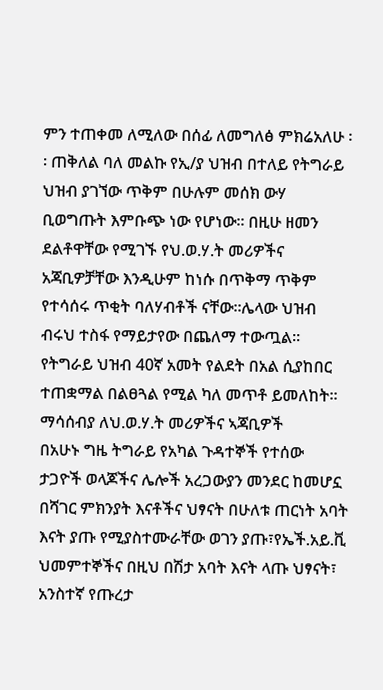ምን ተጠቀመ ለሚለው በሰፊ ለመግለፅ ምክሬአለሁ ፡፡ ጠቅለል ባለ መልኩ የኢ/ያ ህዝብ በተለይ የትግራይ ህዝብ ያገኘው ጥቅም በሁሉም መሰክ ውሃ ቢወግጡት እምቡጭ ነው የሆነው፡፡ በዚሁ ዘመን ደልቶዋቸው የሚገኙ የህ.ወ.ሃ.ት መሪዎችና አጃቢዎቻቸው እንዲሁም ከነሱ በጥቅማ ጥቅም የተሳሰሩ ጥቂት ባለሃብቶች ናቸው፡፡ሌላው ህዝብ ብሩህ ተስፋ የማይታየው በጨለማ ተውጧል፡፡የትግራይ ህዝብ 40ኛ አመት የልደት በአል ሲያከበር ተጠቋማል በልፀጓል የሚል ካለ መጥቶ ይመለከት፡፡
ማሳሰብያ ለህ.ወ.ሃ.ት መሪዎችና ኣጃቢዎች
በአሁኑ ግዜ ትግራይ የአካል ጉዳተኞች የተሰው ታጋዮች ወላጆችና ሌሎች አረጋውያን መንደር ከመሆኗ በሻገር ምክንያት እናቶችና ህፃናት በሁለቱ ጠርነት አባት እናት ያጡ የሚያስተሙራቸው ወገን ያጡ፣የኤች.አይ.ቪ ህመምተኞችና በዚህ በሽታ አባት እናት ላጡ ህፃናት፣ አንስተኛ የጡረታ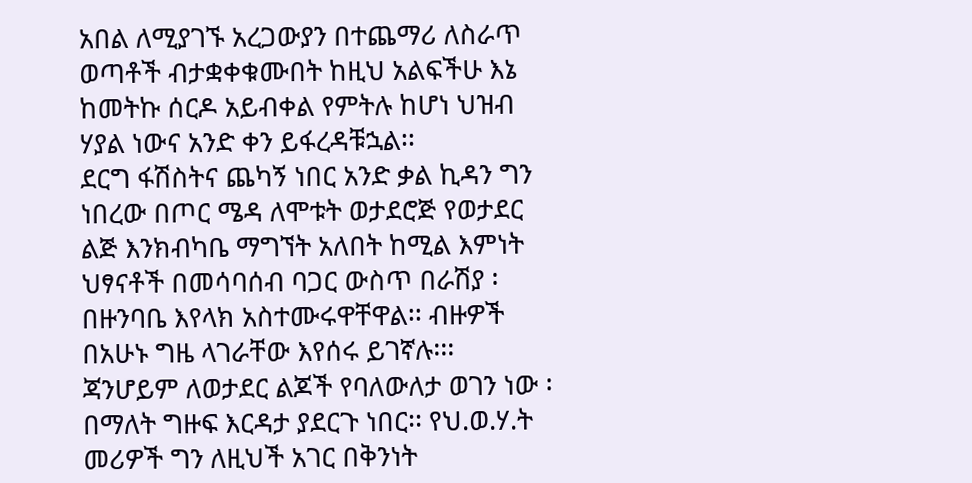አበል ለሚያገኙ አረጋውያን በተጨማሪ ለስራጥ ወጣቶች ብታቋቀቁሙበት ከዚህ አልፍችሁ እኔ ከመትኩ ሰርዶ አይብቀል የምትሉ ከሆነ ህዝብ ሃያል ነውና አንድ ቀን ይፋረዳቹኋል፡፡
ደርግ ፋሽስትና ጨካኝ ነበር አንድ ቃል ኪዳን ግን ነበረው በጦር ሜዳ ለሞቱት ወታደሮጅ የወታደር ልጅ እንክብካቤ ማግኘት አለበት ከሚል እምነት ህፃናቶች በመሳባሰብ ባጋር ውስጥ በራሽያ ፡ በዙንባቤ እየላክ አስተሙሩዋቸዋል፡፡ ብዙዎች በአሁኑ ግዜ ላገራቸው እየሰሩ ይገኛሉ፡፡፡ ጃንሆይም ለወታደር ልጆች የባለውለታ ወገን ነው ፡ በማለት ግዙፍ እርዳታ ያደርጉ ነበር፡፡ የህ.ወ.ሃ.ት መሪዎች ግን ለዚህች አገር በቅንነት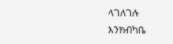ላገለገሉ እንክብካቤ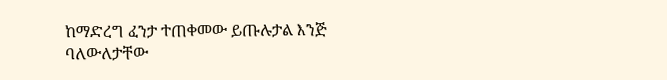ከማድረግ ፈንታ ተጠቀመው ይጡሉታል እንጅ ባለውለታቸው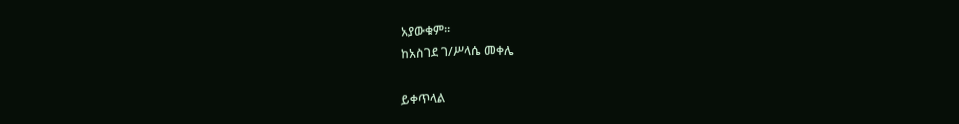አያውቁም፡፡
ከአስገደ ገ/ሥላሴ መቀሌ

ይቀጥላል